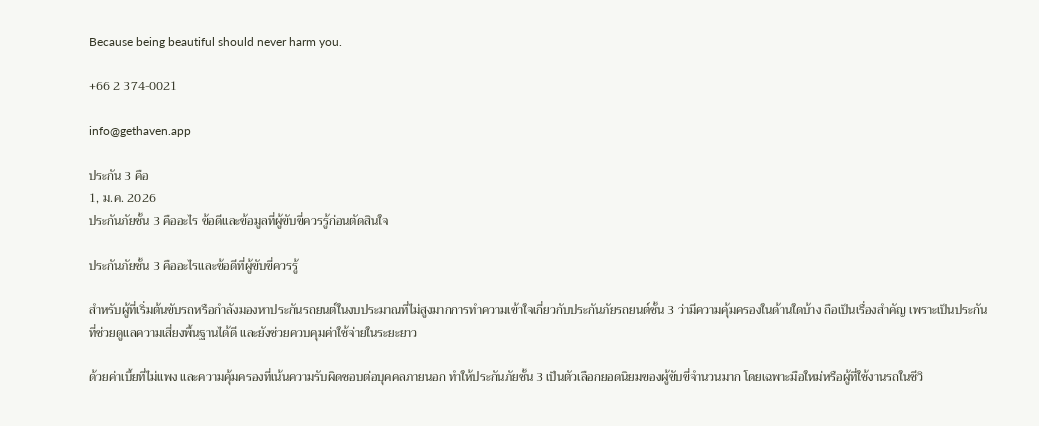Because being beautiful should never harm you.

+66 2 374-0021

info@gethaven.app

ประกัน 3 คือ
1, ม.ค. 2026
ประกันภัยชั้น 3 คืออะไร ข้อดีและข้อมูลที่ผู้ขับขี่ควรรู้ก่อนตัดสินใจ

ประกันภัยชั้น 3 คืออะไรและข้อดีที่ผู้ขับขี่ควรรู้

สำหรับผู้ที่เริ่มต้นขับรถหรือกำลังมองหาประกันรถยนต์ในงบประมาณที่ไม่สูงมากการทำความเข้าใจเกี่ยวกับประกันภัยรถยนต์ชั้น 3 ว่ามีความคุ้มครองในด้านใดบ้าง ถือเป็นเรื่องสำคัญ เพราะเป็นประกันที่ช่วยดูแลความเสี่ยงพื้นฐานได้ดี และยังช่วยควบคุมค่าใช้จ่ายในระยะยาว

ด้วยค่าเบี้ยที่ไม่แพง และความคุ้มครองที่เน้นความรับผิดชอบต่อบุคคลภายนอก ทำให้ประกันภัยชั้น 3 เป็นตัวเลือกยอดนิยมของผู้ขับขี่จำนวนมาก โดยเฉพาะมือใหม่หรือผู้ที่ใช้งานรถในชีวิ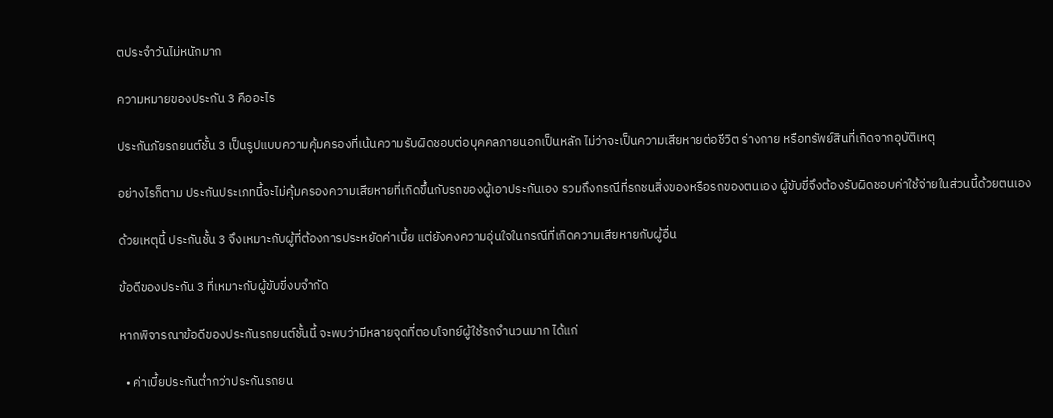ตประจำวันไม่หนักมาก

ความหมายของประกัน 3 คืออะไร

ประกันภัยรถยนต์ชั้น 3 เป็นรูปแบบความคุ้มครองที่เน้นความรับผิดชอบต่อบุคคลภายนอกเป็นหลัก ไม่ว่าจะเป็นความเสียหายต่อชีวิต ร่างกาย หรือทรัพย์สินที่เกิดจากอุบัติเหตุ

อย่างไรก็ตาม ประกันประเภทนี้จะไม่คุ้มครองความเสียหายที่เกิดขึ้นกับรถของผู้เอาประกันเอง รวมถึงกรณีที่รถชนสิ่งของหรือรถของตนเอง ผู้ขับขี่จึงต้องรับผิดชอบค่าใช้จ่ายในส่วนนี้ด้วยตนเอง

ด้วยเหตุนี้ ประกันชั้น 3 จึงเหมาะกับผู้ที่ต้องการประหยัดค่าเบี้ย แต่ยังคงความอุ่นใจในกรณีที่เกิดความเสียหายกับผู้อื่น

ข้อดีของประกัน 3 ที่เหมาะกับผู้ขับขี่งบจำกัด

หากพิจารณาข้อดีของประกันรถยนต์ชั้นนี้ จะพบว่ามีหลายจุดที่ตอบโจทย์ผู้ใช้รถจำนวนมาก ได้แก่

  • ค่าเบี้ยประกันต่ำกว่าประกันรถยน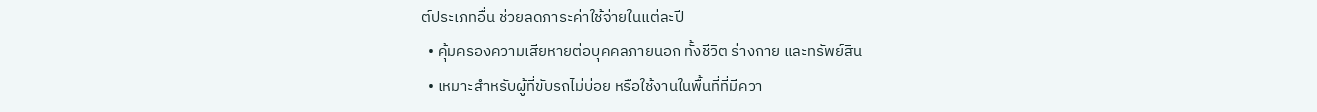ต์ประเภทอื่น ช่วยลดภาระค่าใช้จ่ายในแต่ละปี
  • คุ้มครองความเสียหายต่อบุคคลภายนอก ทั้งชีวิต ร่างกาย และทรัพย์สิน
  • เหมาะสำหรับผู้ที่ขับรถไม่บ่อย หรือใช้งานในพื้นที่ที่มีควา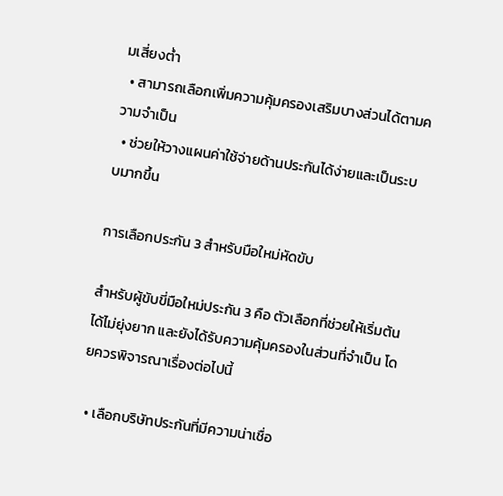มเสี่ยงต่ำ
  • สามารถเลือกเพิ่มความคุ้มครองเสริมบางส่วนได้ตามความจำเป็น
  • ช่วยให้วางแผนค่าใช้จ่ายด้านประกันได้ง่ายและเป็นระบบมากขึ้น

การเลือกประกัน 3 สำหรับมือใหม่หัดขับ

สำหรับผู้ขับขี่มือใหม่ประกัน 3 คือ ตัวเลือกที่ช่วยให้เริ่มต้นได้ไม่ยุ่งยาก และยังได้รับความคุ้มครองในส่วนที่จำเป็น โดยควรพิจารณาเรื่องต่อไปนี้

  • เลือกบริษัทประกันที่มีความน่าเชื่อ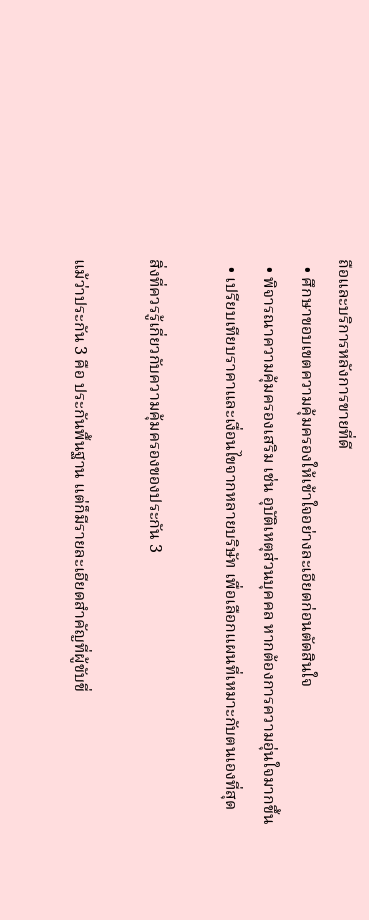ถือและบริการหลังการขายที่ดี
  • ศึกษาขอบเขตความคุ้มครองให้เข้าใจอย่างละเอียดก่อนตัดสินใจ
  • พิจารณาความคุ้มครองเสริม เช่น อุบัติเหตุส่วนบุคคล หากต้องการความอุ่นใจมากขึ้น
  • เปรียบเทียบราคาและเงื่อนไขจากหลายบริษัท เพื่อเลือกแผนที่เหมาะกับตนเองที่สุด

สิ่งที่ควรรู้เกี่ยวกับความคุ้มครองของประกัน 3

แม้ว่าประกัน 3 คือ ประกันพื้นฐาน แต่ก็มีรายละเอียดสำคัญที่ผู้ขับขี่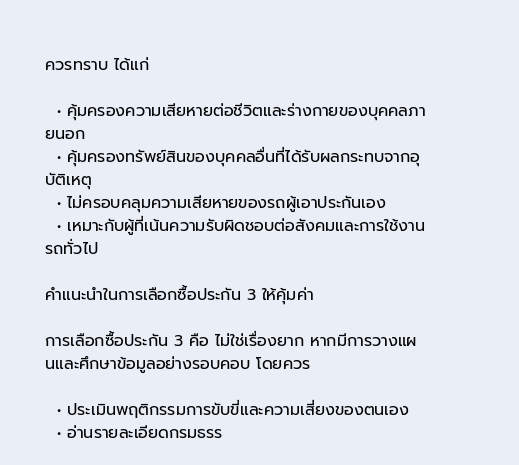ควรทราบ ได้แก่

  • คุ้มครองความเสียหายต่อชีวิตและร่างกายของบุคคลภายนอก
  • คุ้มครองทรัพย์สินของบุคคลอื่นที่ได้รับผลกระทบจากอุบัติเหตุ
  • ไม่ครอบคลุมความเสียหายของรถผู้เอาประกันเอง
  • เหมาะกับผู้ที่เน้นความรับผิดชอบต่อสังคมและการใช้งานรถทั่วไป

คำแนะนำในการเลือกซื้อประกัน 3 ให้คุ้มค่า

การเลือกซื้อประกัน 3 คือ ไม่ใช่เรื่องยาก หากมีการวางแผนและศึกษาข้อมูลอย่างรอบคอบ โดยควร

  • ประเมินพฤติกรรมการขับขี่และความเสี่ยงของตนเอง
  • อ่านรายละเอียดกรมธรร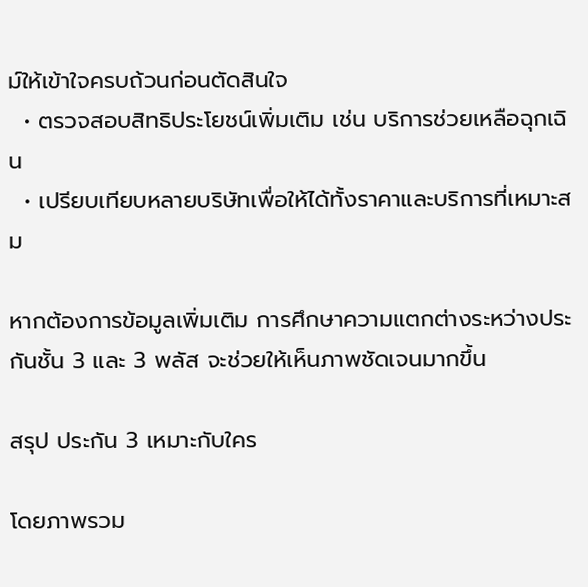ม์ให้เข้าใจครบถ้วนก่อนตัดสินใจ
  • ตรวจสอบสิทธิประโยชน์เพิ่มเติม เช่น บริการช่วยเหลือฉุกเฉิน
  • เปรียบเทียบหลายบริษัทเพื่อให้ได้ทั้งราคาและบริการที่เหมาะสม

หากต้องการข้อมูลเพิ่มเติม การศึกษาความแตกต่างระหว่างประกันชั้น 3 และ 3 พลัส จะช่วยให้เห็นภาพชัดเจนมากขึ้น

สรุป ประกัน 3 เหมาะกับใคร

โดยภาพรวม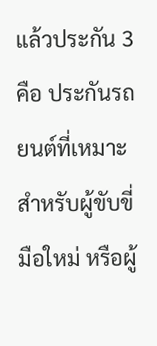แล้วประกัน 3 คือ ประกันรถยนต์ที่เหมาะสำหรับผู้ขับขี่มือใหม่ หรือผู้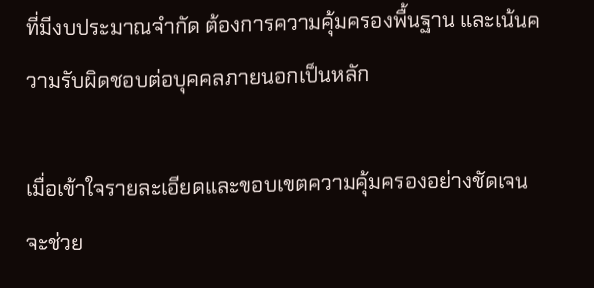ที่มีงบประมาณจำกัด ต้องการความคุ้มครองพื้นฐาน และเน้นความรับผิดชอบต่อบุคคลภายนอกเป็นหลัก

เมื่อเข้าใจรายละเอียดและขอบเขตความคุ้มครองอย่างชัดเจน จะช่วย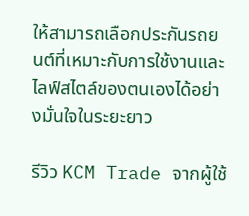ให้สามารถเลือกประกันรถยนต์ที่เหมาะกับการใช้งานและไลฟ์สไตล์ของตนเองได้อย่างมั่นใจในระยะยาว

รีวิว KCM Trade จากผู้ใช้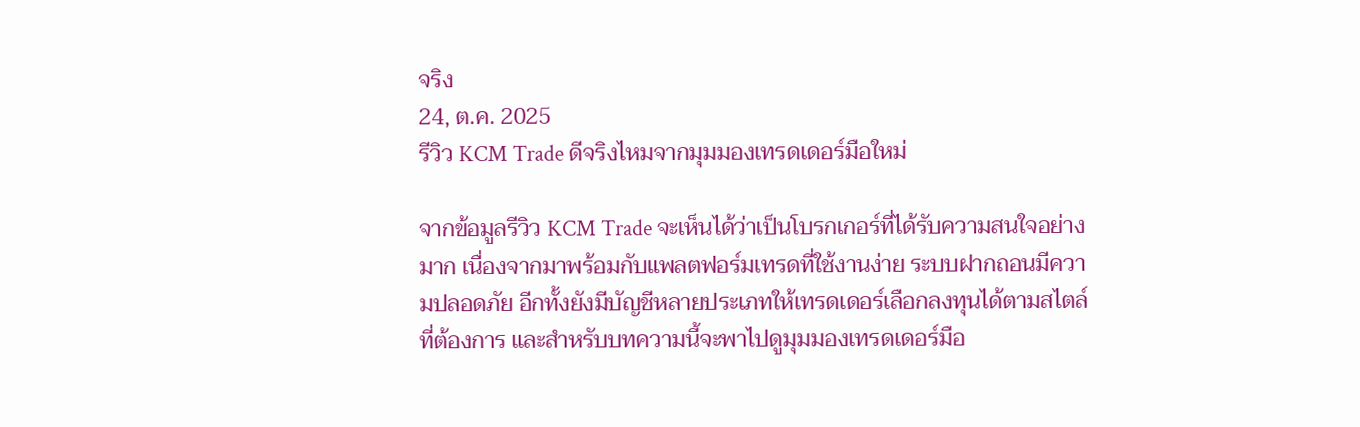จริง
24, ต.ค. 2025
รีวิว KCM Trade ดีจริงไหมจากมุมมองเทรดเดอร์มือใหม่

จากข้อมูลรีวิว KCM Trade จะเห็นได้ว่าเป็นโบรกเกอร์ที่ได้รับความสนใจอย่างมาก เนื่องจากมาพร้อมกับแพลตฟอร์มเทรดที่ใช้งานง่าย ระบบฝากถอนมีความปลอดภัย อีกทั้งยังมีบัญชีหลายประเภทให้เทรดเดอร์เลือกลงทุนได้ตามสไตล์ที่ต้องการ และสำหรับบทความนี้จะพาไปดูมุมมองเทรดเดอร์มือ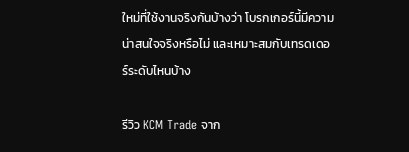ใหม่ที่ใช้งานจริงกันบ้างว่า โบรกเกอร์นี้มีความน่าสนใจจริงหรือไม่ และเหมาะสมกับเทรดเดอร์ระดับไหนบ้าง

รีวิว KCM Trade จาก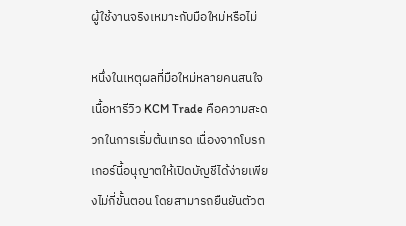ผู้ใช้งานจริงเหมาะกับมือใหม่หรือไม่

หนึ่งในเหตุผลที่มือใหม่หลายคนสนใจเนื้อหารีวิว KCM Trade คือความสะดวกในการเริ่มต้นเทรด เนื่องจากโบรกเกอร์นี้อนุญาตให้เปิดบัญชีได้ง่ายเพียงไม่กี่ขั้นตอน โดยสามารถยืนยันตัวต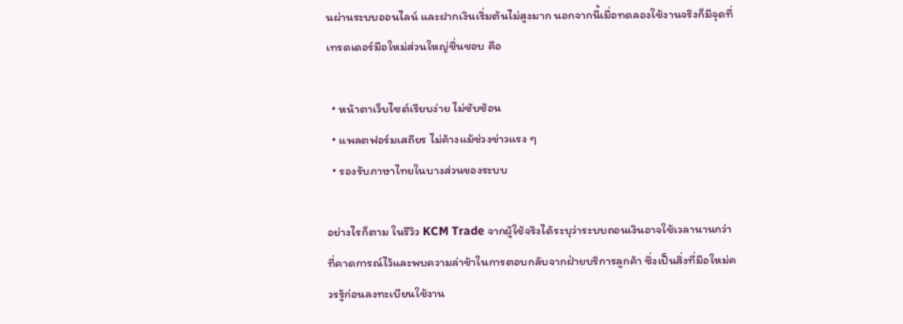นผ่านระบบออนไลน์ และฝากเงินเริ่มต้นไม่สูงมาก นอกจากนี้เมื่อทดลองใช้งานจริงก็มีจุดที่เทรดเดอร์มือใหม่ส่วนใหญ่ชื่นชอบ คือ

  • หน้าตาเว็บไซต์เรียบง่าย ไม่ซับซ้อน
  • แพลตฟอร์มเสถียร ไม่ค้างแม้ช่วงข่าวแรง ๆ
  • รองรับภาษาไทยในบางส่วนของระบบ

อย่างไรก็ตาม ในรีวิว KCM Trade จากผู้ใช้จริงได้ระบุว่าระบบถอนเงินอาจใช้เวลานานกว่าที่คาดการณ์ไว้และพบความล่าช้าในการตอบกลับจากฝ่ายบริการลูกค้า ซึ่งเป็นสิ่งที่มือใหม่ควรรู้ก่อนลงทะเบียนใช้งาน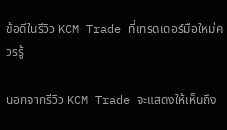ข้อดีในรีวิว KCM Trade ที่เทรดเดอร์มือใหม่ควรรู้

นอกจากรีวิว KCM Trade จะแสดงให้เห็นถึง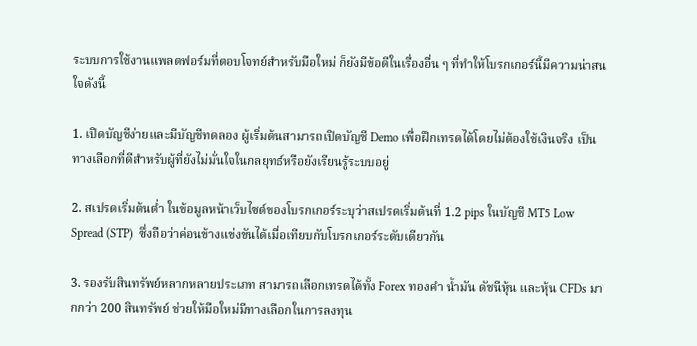ระบบการใช้งานแพลตฟอร์มที่ตอบโจทย์สำหรับมือใหม่ ก็ยังมีข้อดีในเรื่องอื่น ๆ ที่ทำให้โบรกเกอร์นี้มีความน่าสนใจดังนี้

1. เปิดบัญชีง่ายและมีบัญชีทดลอง ผู้เริ่มต้นสามารถเปิดบัญชี Demo เพื่อฝึกเทรดได้โดยไม่ต้องใช้เงินจริง เป็นทางเลือกที่ดีสำหรับผู้ที่ยังไม่มั่นใจในกลยุทธ์หรือยังเรียนรู้ระบบอยู่

2. สเปรดเริ่มต้นต่ำ ในข้อมูลหน้าเว็บไซต์ของโบรกเกอร์ระบุว่าสเปรดเริ่มต้นที่ 1.2 pips ในบัญชี MT5 Low Spread (STP)  ซึ่งถือว่าค่อนข้างแข่งขันได้เมื่อเทียบกับโบรกเกอร์ระดับเดียวกัน

3. รองรับสินทรัพย์หลากหลายประเภท สามารถเลือกเทรดได้ทั้ง Forex ทองคำ น้ำมัน ดัชนีหุ้น และหุ้น CFDs มากกว่า 200 สินทรัพย์ ช่วยให้มือใหม่มีทางเลือกในการลงทุน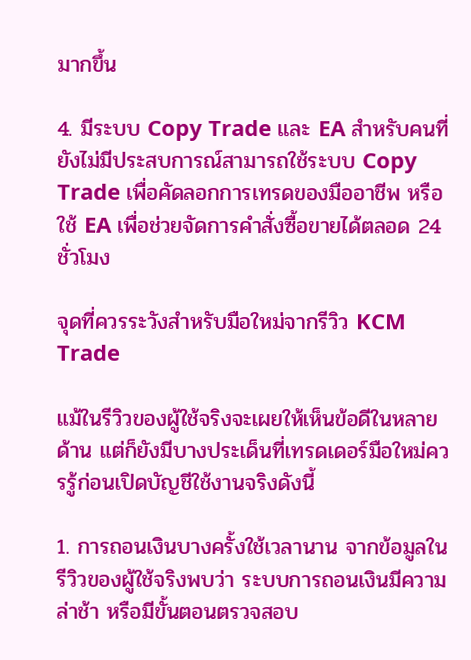มากขึ้น

4. มีระบบ Copy Trade และ EA สำหรับคนที่ยังไม่มีประสบการณ์สามารถใช้ระบบ Copy Trade เพื่อคัดลอกการเทรดของมืออาชีพ หรือใช้ EA เพื่อช่วยจัดการคำสั่งซื้อขายได้ตลอด 24 ชั่วโมง

จุดที่ควรระวังสำหรับมือใหม่จากรีวิว KCM Trade

แม้ในรีวิวของผู้ใช้จริงจะเผยให้เห็นข้อดีในหลายด้าน แต่ก็ยังมีบางประเด็นที่เทรดเดอร์มือใหม่ควรรู้ก่อนเปิดบัญชีใช้งานจริงดังนี้

1. การถอนเงินบางครั้งใช้เวลานาน จากข้อมูลในรีวิวของผู้ใช้จริงพบว่า ระบบการถอนเงินมีความล่าช้า หรือมีขั้นตอนตรวจสอบ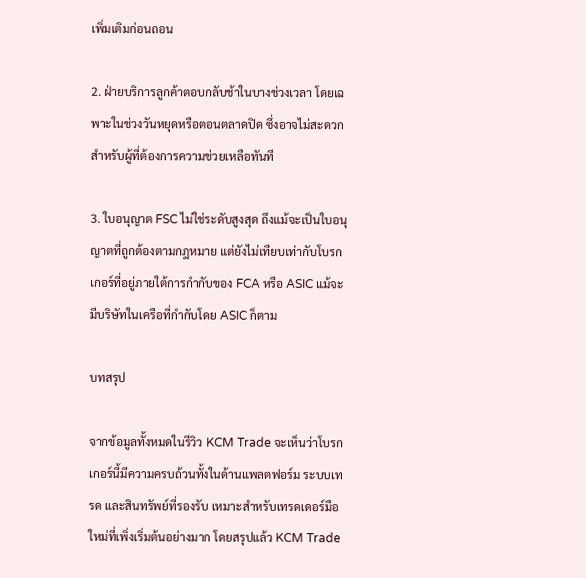เพิ่มเติมก่อนถอน

2. ฝ่ายบริการลูกค้าตอบกลับช้าในบางช่วงเวลา โดยเฉพาะในช่วงวันหยุดหรือตอนตลาดปิด ซึ่งอาจไม่สะดวกสำหรับผู้ที่ต้องการความช่วยเหลือทันที

3. ใบอนุญาต FSC ไม่ใช่ระดับสูงสุด ถึงแม้จะเป็นใบอนุญาตที่ถูกต้องตามกฎหมาย แต่ยังไม่เทียบเท่ากับโบรกเกอร์ที่อยู่ภายใต้การกำกับของ FCA หรือ ASIC แม้จะมีบริษัทในเครือที่กำกับโดย ASIC ก็ตาม

บทสรุป

จากข้อมูลทั้งหมดในรีวิว KCM Trade จะเห็นว่าโบรกเกอร์นี้มีความครบถ้วนทั้งในด้านแพลตฟอร์ม ระบบเทรด และสินทรัพย์ที่รองรับ เหมาะสำหรับเทรดเดอร์มือใหม่ที่เพิ่งเริ่มต้นอย่างมาก โดยสรุปแล้ว KCM Trade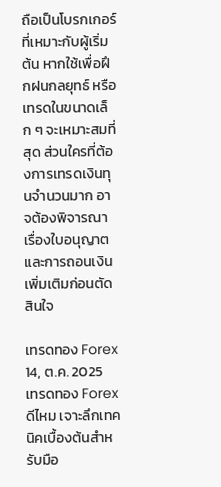ถือเป็นโบรกเกอร์ที่เหมาะกับผู้เริ่มต้น หากใช้เพื่อฝึกฝนกลยุทธ์ หรือเทรดในขนาดเล็ก ๆ จะเหมาะสมที่สุด ส่วนใครที่ต้องการเทรดเงินทุนจำนวนมาก อาจต้องพิจารณาเรื่องใบอนุญาตและการถอนเงินเพิ่มเติมก่อนตัดสินใจ

เทรดทอง Forex
14, ต.ค. 2025
เทรดทอง Forex ดีไหม เจาะลึกเทคนิคเบื้องต้นสำหรับมือ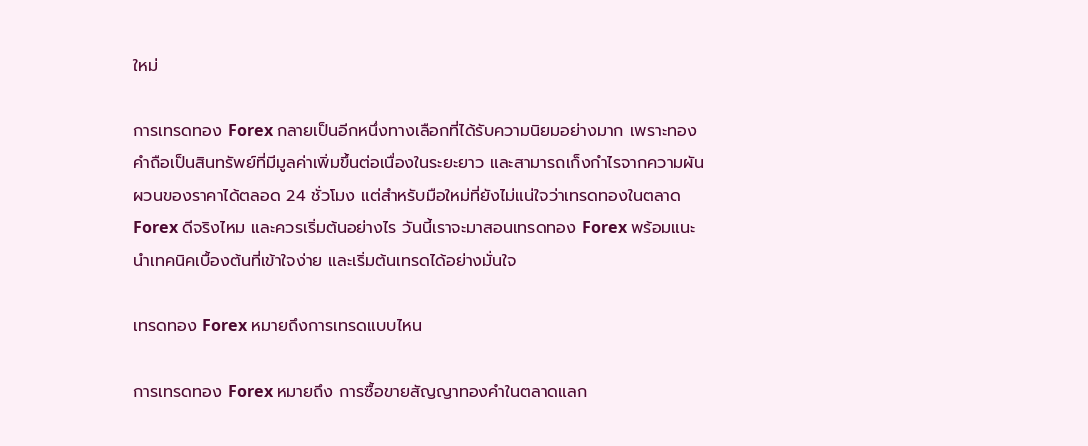ใหม่

การเทรดทอง Forex กลายเป็นอีกหนึ่งทางเลือกที่ได้รับความนิยมอย่างมาก เพราะทองคำถือเป็นสินทรัพย์ที่มีมูลค่าเพิ่มขึ้นต่อเนื่องในระยะยาว และสามารถเก็งกำไรจากความผันผวนของราคาได้ตลอด 24 ชั่วโมง แต่สำหรับมือใหม่ที่ยังไม่แน่ใจว่าเทรดทองในตลาด Forex ดีจริงไหม และควรเริ่มต้นอย่างไร วันนี้เราจะมาสอนเทรดทอง Forex พร้อมแนะนำเทคนิคเบื้องต้นที่เข้าใจง่าย และเริ่มต้นเทรดได้อย่างมั่นใจ

เทรดทอง Forex หมายถึงการเทรดแบบไหน

การเทรดทอง Forex หมายถึง การซื้อขายสัญญาทองคำในตลาดแลก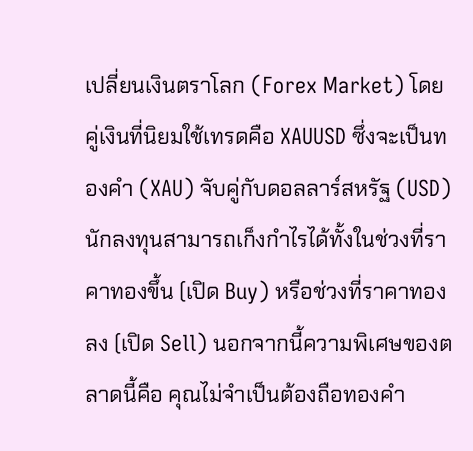เปลี่ยนเงินตราโลก (Forex Market) โดยคู่เงินที่นิยมใช้เทรดคือ XAUUSD ซึ่งจะเป็นทองคำ (XAU) จับคู่กับดอลลาร์สหรัฐ (USD) นักลงทุนสามารถเก็งกำไรได้ทั้งในช่วงที่ราคาทองขึ้น (เปิด Buy) หรือช่วงที่ราคาทองลง (เปิด Sell) นอกจากนี้ความพิเศษของตลาดนี้คือ คุณไม่จำเป็นต้องถือทองคำ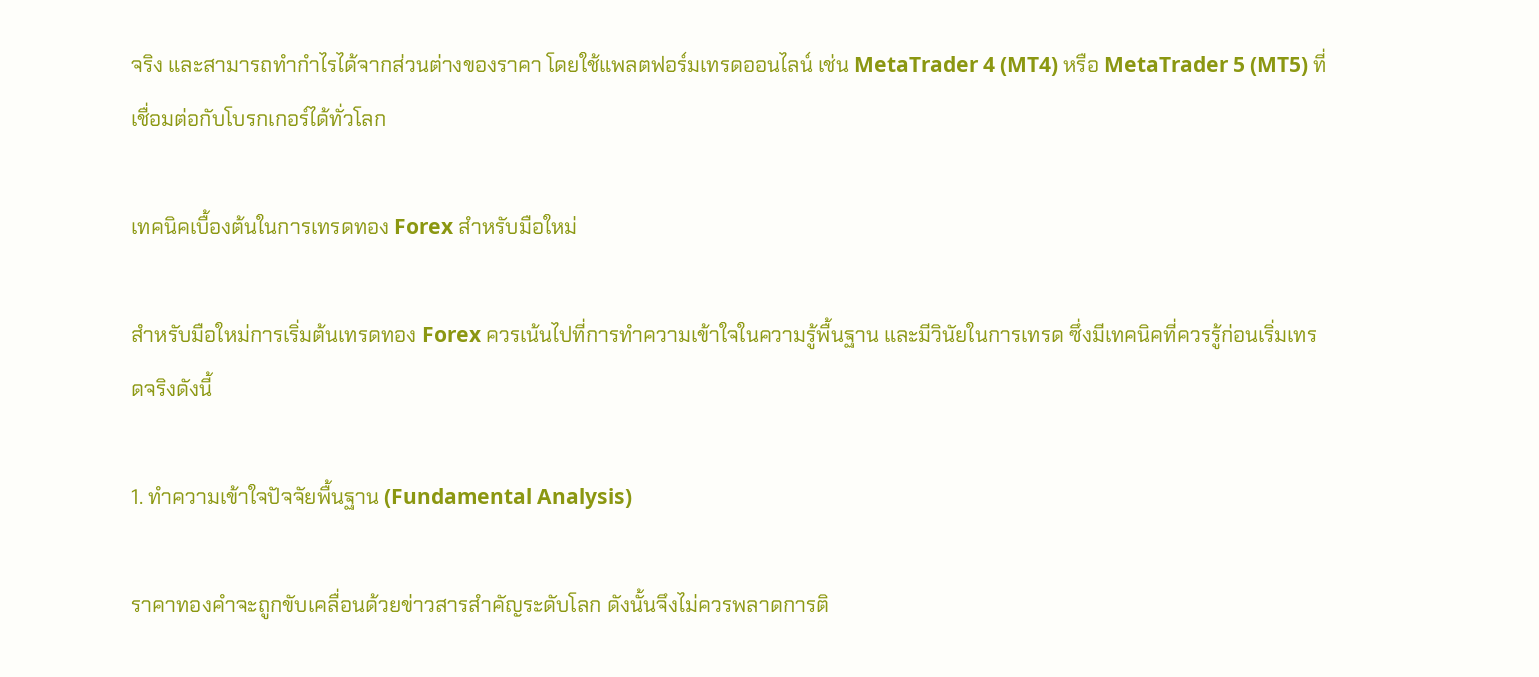จริง และสามารถทำกำไรได้จากส่วนต่างของราคา โดยใช้แพลตฟอร์มเทรดออนไลน์ เช่น MetaTrader 4 (MT4) หรือ MetaTrader 5 (MT5) ที่เชื่อมต่อกับโบรกเกอร์ได้ทั่วโลก

เทคนิคเบื้องต้นในการเทรดทอง Forex สำหรับมือใหม่

สำหรับมือใหม่การเริ่มต้นเทรดทอง Forex ควรเน้นไปที่การทำความเข้าใจในความรู้พื้นฐาน และมีวินัยในการเทรด ซึ่งมีเทคนิคที่ควรรู้ก่อนเริ่มเทรดจริงดังนี้

1. ทำความเข้าใจปัจจัยพื้นฐาน (Fundamental Analysis)

ราคาทองคำจะถูกขับเคลื่อนด้วยข่าวสารสำคัญระดับโลก ดังนั้นจึงไม่ควรพลาดการติ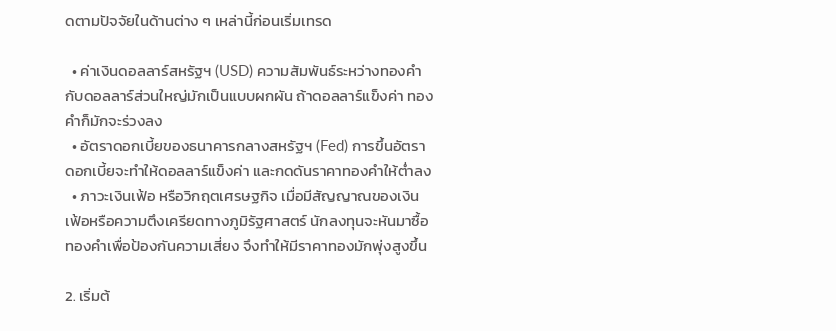ดตามปัจจัยในด้านต่าง ๆ เหล่านี้ก่อนเริ่มเทรด

  • ค่าเงินดอลลาร์สหรัฐฯ (USD) ความสัมพันธ์ระหว่างทองคำกับดอลลาร์ส่วนใหญ่มักเป็นแบบผกผัน ถ้าดอลลาร์แข็งค่า ทองคำก็มักจะร่วงลง
  • อัตราดอกเบี้ยของธนาคารกลางสหรัฐฯ (Fed) การขึ้นอัตราดอกเบี้ยจะทำให้ดอลลาร์แข็งค่า และกดดันราคาทองคำให้ต่ำลง
  • ภาวะเงินเฟ้อ หรือวิกฤตเศรษฐกิจ เมื่อมีสัญญาณของเงินเฟ้อหรือความตึงเครียดทางภูมิรัฐศาสตร์ นักลงทุนจะหันมาซื้อทองคำเพื่อป้องกันความเสี่ยง จึงทำให้มีราคาทองมักพุ่งสูงขึ้น

2. เริ่มต้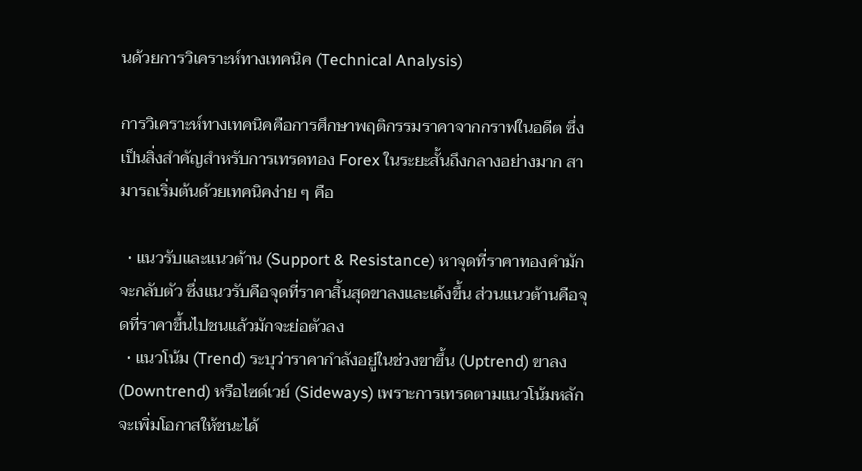นด้วยการวิเคราะห์ทางเทคนิค (Technical Analysis)

การวิเคราะห์ทางเทคนิคคือการศึกษาพฤติกรรมราคาจากกราฟในอดีต ซึ่งเป็นสิ่งสำคัญสำหรับการเทรดทอง Forex ในระยะสั้นถึงกลางอย่างมาก สามารถเริ่มต้นด้วยเทคนิคง่าย ๆ คือ

  • แนวรับและแนวต้าน (Support & Resistance) หาจุดที่ราคาทองคำมักจะกลับตัว ซึ่งแนวรับคือจุดที่ราคาสิ้นสุดขาลงและเด้งขึ้น ส่วนแนวต้านคือจุดที่ราคาขึ้นไปชนแล้วมักจะย่อตัวลง
  • แนวโน้ม (Trend) ระบุว่าราคากำลังอยู่ในช่วงขาขึ้น (Uptrend) ขาลง (Downtrend) หรือไซด์เวย์ (Sideways) เพราะการเทรดตามแนวโน้มหลักจะเพิ่มโอกาสให้ชนะได้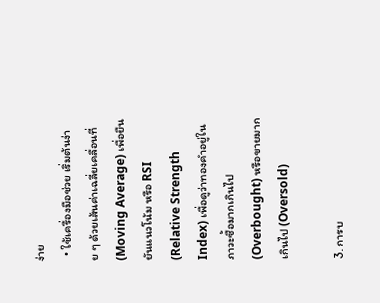ง่าย
  • ใช้เครื่องมือช่วย เริ่มต้นง่าย ๆ ด้วยเส้นค่าเฉลี่ยเคลื่อนที่ (Moving Average) เพื่อยืนยันแนวโน้ม หรือ RSI (Relative Strength Index) เพื่อดูว่าทองคำอยู่ในภาวะซื้อมากเกินไป (Overbought) หรือขายมากเกินไป (Oversold)

3. การบ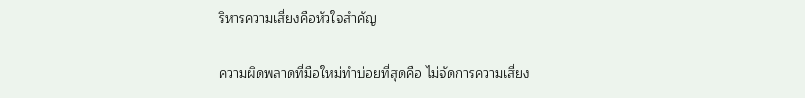ริหารความเสี่ยงคือหัวใจสำคัญ

ความผิดพลาดที่มือใหม่ทำบ่อยที่สุดคือ ไม่จัดการความเสี่ยง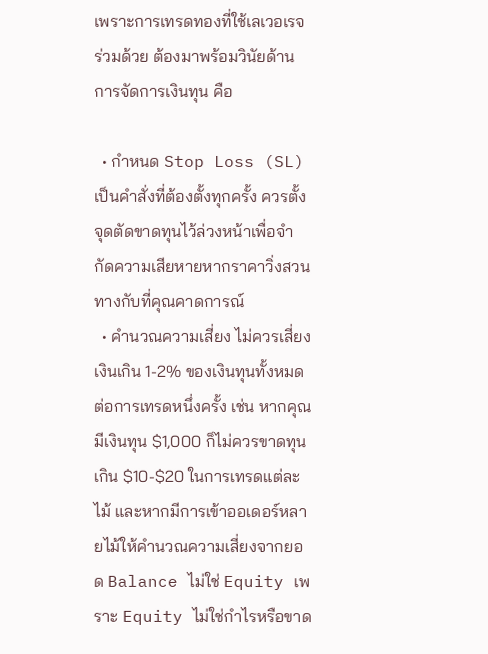เพราะการเทรดทองที่ใช้เลเวอเรจร่วมด้วย ต้องมาพร้อมวินัยด้านการจัดการเงินทุน คือ

  • กำหนด Stop Loss (SL) เป็นคำสั่งที่ต้องตั้งทุกครั้ง ควรตั้งจุดตัดขาดทุนไว้ล่วงหน้าเพื่อจำกัดความเสียหายหากราคาวิ่งสวนทางกับที่คุณคาดการณ์
  • คำนวณความเสี่ยง ไม่ควรเสี่ยงเงินเกิน 1-2% ของเงินทุนทั้งหมดต่อการเทรดหนึ่งครั้ง เช่น หากคุณมีเงินทุน $1,000 ก็ไม่ควรขาดทุนเกิน $10-$20 ในการเทรดแต่ละไม้ และหากมีการเข้าออเดอร์หลายไม้ให้คำนวณความเสี่ยงจากยอด Balance ไม่ใช่ Equity เพราะ Equity ไม่ใช่กำไรหรือขาด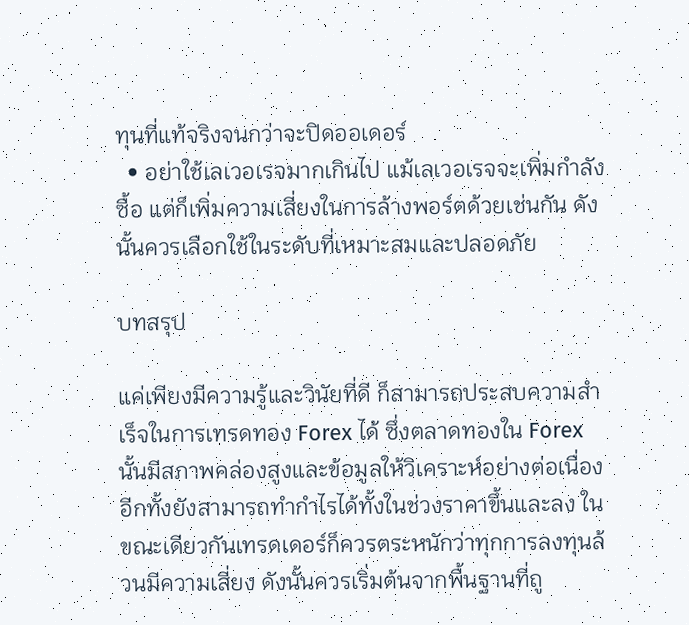ทุนที่แท้จริงจนกว่าจะปิดออเดอร์
  • อย่าใช้เลเวอเรจมากเกินไป แม้เลเวอเรจจะเพิ่มกำลังซื้อ แต่ก็เพิ่มความเสี่ยงในการล้างพอร์ตด้วยเช่นกัน ดังนั้นควรเลือกใช้ในระดับที่เหมาะสมและปลอดภัย

บทสรุป

แค่เพียงมีความรู้และวินัยที่ดี ก็สามารถประสบความสำเร็จในการเทรดทอง Forex ได้ ซึ่งตลาดทองใน Forex นั้นมีสภาพคล่องสูงและข้อมูลให้วิเคราะห์อย่างต่อเนื่อง อีกทั้งยังสามารถทำกำไรได้ทั้งในช่วงราคาขึ้นและลง ในขณะเดียวกันเทรดเดอร์ก็ควรตระหนักว่าทุกการลงทุนล้วนมีความเสี่ยง ดังนั้นควรเริ่มต้นจากพื้นฐานที่ถู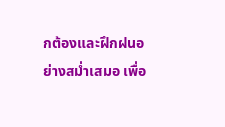กต้องและฝึกฝนอย่างสม่ำเสมอ เพื่อ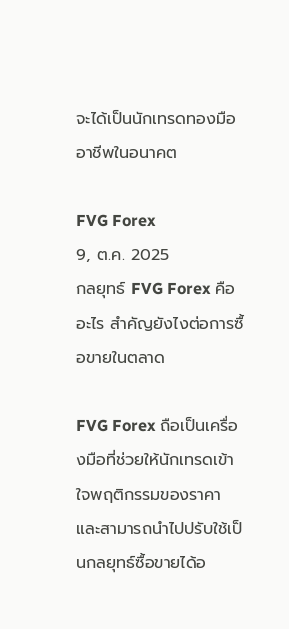จะได้เป็นนักเทรดทองมืออาชีพในอนาคต

FVG Forex
9, ต.ค. 2025
กลยุทธ์ FVG Forex คืออะไร สำคัญยังไงต่อการซื้อขายในตลาด

FVG Forex ถือเป็นเครื่องมือที่ช่วยให้นักเทรดเข้าใจพฤติกรรมของราคาและสามารถนำไปปรับใช้เป็นกลยุทธ์ซื้อขายได้อ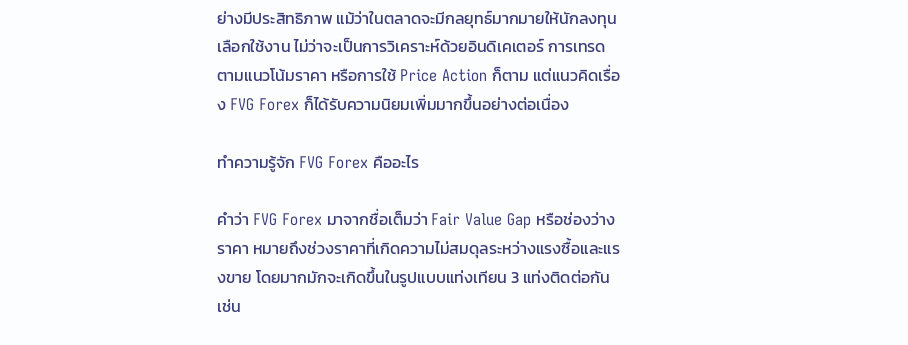ย่างมีประสิทธิภาพ แม้ว่าในตลาดจะมีกลยุทธ์มากมายให้นักลงทุนเลือกใช้งาน ไม่ว่าจะเป็นการวิเคราะห์ด้วยอินดิเคเตอร์ การเทรดตามแนวโน้มราคา หรือการใช้ Price Action ก็ตาม แต่แนวคิดเรื่อง FVG Forex ก็ได้รับความนิยมเพิ่มมากขึ้นอย่างต่อเนื่อง

ทำความรู้จัก FVG Forex คืออะไร

คำว่า FVG Forex มาจากชื่อเต็มว่า Fair Value Gap หรือช่องว่างราคา หมายถึงช่วงราคาที่เกิดความไม่สมดุลระหว่างแรงซื้อและแรงขาย โดยมากมักจะเกิดขึ้นในรูปแบบแท่งเทียน 3 แท่งติดต่อกัน เช่น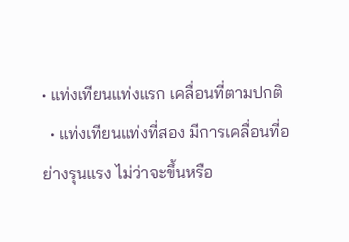• แท่งเทียนแท่งแรก เคลื่อนที่ตามปกติ
  • แท่งเทียนแท่งที่สอง มีการเคลื่อนที่อย่างรุนแรง ไม่ว่าจะขึ้นหรือ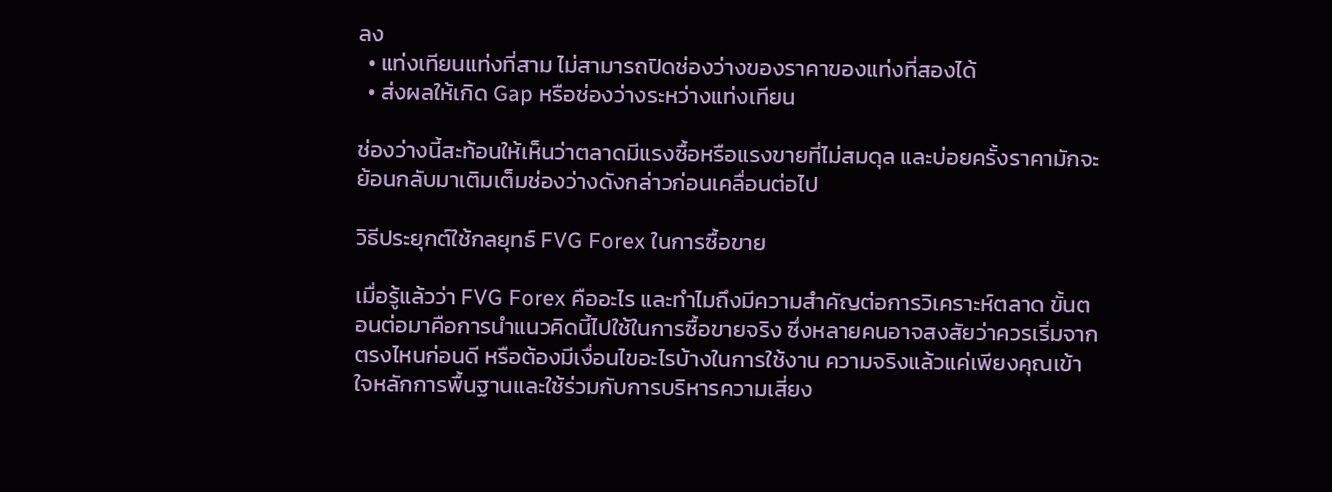ลง
  • แท่งเทียนแท่งที่สาม ไม่สามารถปิดช่องว่างของราคาของแท่งที่สองได้
  • ส่งผลให้เกิด Gap หรือช่องว่างระหว่างแท่งเทียน

ช่องว่างนี้สะท้อนให้เห็นว่าตลาดมีแรงซื้อหรือแรงขายที่ไม่สมดุล และบ่อยครั้งราคามักจะย้อนกลับมาเติมเต็มช่องว่างดังกล่าวก่อนเคลื่อนต่อไป

วิธีประยุกต์ใช้กลยุทธ์ FVG Forex ในการซื้อขาย

เมื่อรู้แล้วว่า FVG Forex คืออะไร และทำไมถึงมีความสำคัญต่อการวิเคราะห์ตลาด ขั้นตอนต่อมาคือการนำแนวคิดนี้ไปใช้ในการซื้อขายจริง ซึ่งหลายคนอาจสงสัยว่าควรเริ่มจากตรงไหนก่อนดี หรือต้องมีเงื่อนไขอะไรบ้างในการใช้งาน ความจริงแล้วแค่เพียงคุณเข้าใจหลักการพื้นฐานและใช้ร่วมกับการบริหารความเสี่ยง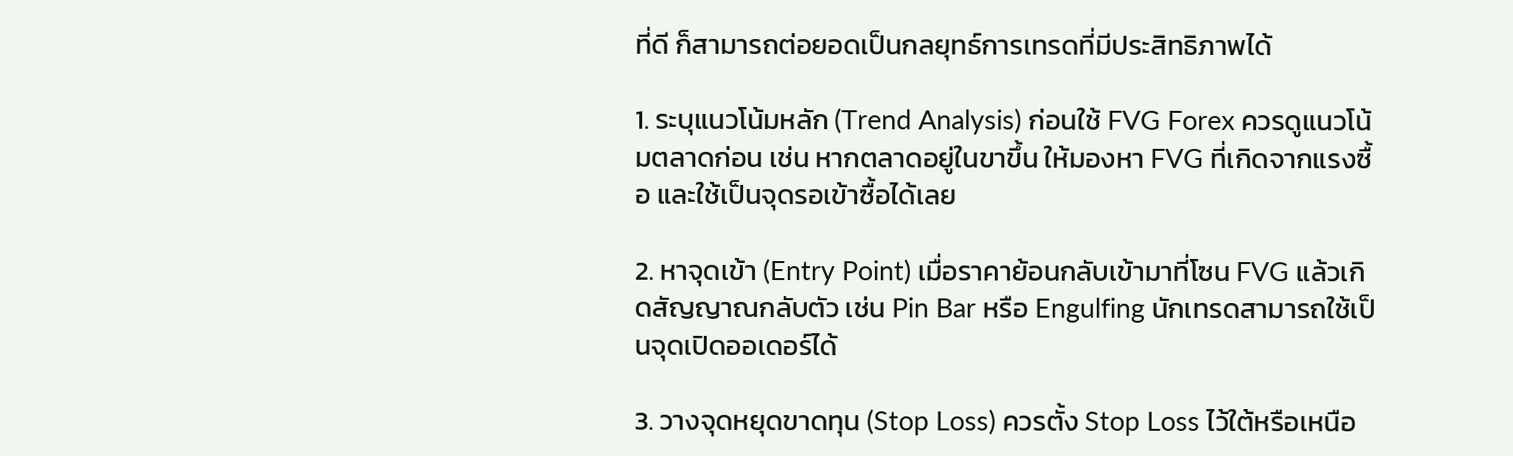ที่ดี ก็สามารถต่อยอดเป็นกลยุทธ์การเทรดที่มีประสิทธิภาพได้

1. ระบุแนวโน้มหลัก (Trend Analysis) ก่อนใช้ FVG Forex ควรดูแนวโน้มตลาดก่อน เช่น หากตลาดอยู่ในขาขึ้น ให้มองหา FVG ที่เกิดจากแรงซื้อ และใช้เป็นจุดรอเข้าซื้อได้เลย

2. หาจุดเข้า (Entry Point) เมื่อราคาย้อนกลับเข้ามาที่โซน FVG แล้วเกิดสัญญาณกลับตัว เช่น Pin Bar หรือ Engulfing นักเทรดสามารถใช้เป็นจุดเปิดออเดอร์ได้

3. วางจุดหยุดขาดทุน (Stop Loss) ควรตั้ง Stop Loss ไว้ใต้หรือเหนือ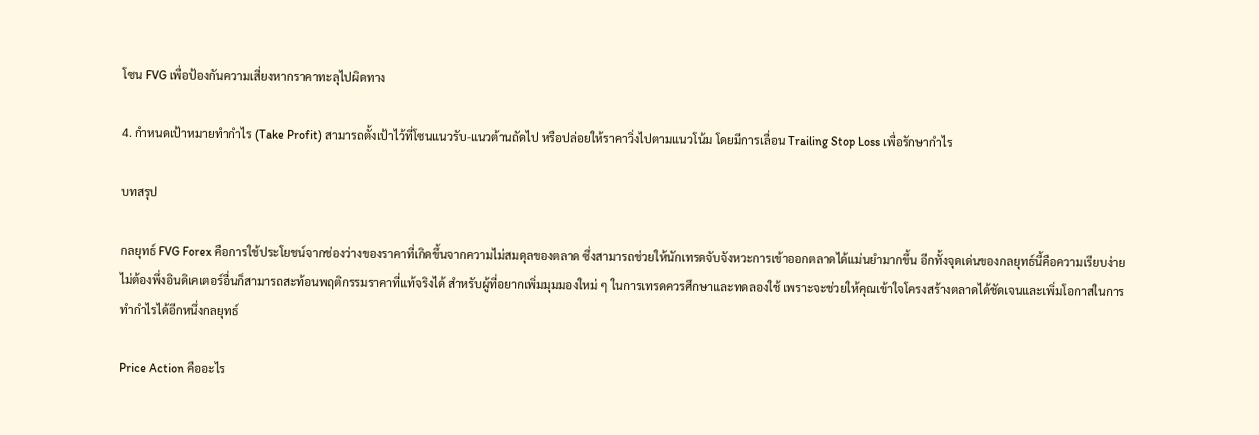โซน FVG เพื่อป้องกันความเสี่ยงหากราคาทะลุไปผิดทาง

4. กำหนดเป้าหมายทำกำไร (Take Profit) สามารถตั้งเป้าไว้ที่โซนแนวรับ-แนวต้านถัดไป หรือปล่อยให้ราคาวิ่งไปตามแนวโน้ม โดยมีการเลื่อน Trailing Stop Loss เพื่อรักษากำไร

บทสรุป

กลยุทธ์ FVG Forex คือการใช้ประโยชน์จากช่องว่างของราคาที่เกิดขึ้นจากความไม่สมดุลของตลาด ซึ่งสามารถช่วยให้นักเทรดจับจังหวะการเข้าออกตลาดได้แม่นยำมากขึ้น อีกทั้งจุดเด่นของกลยุทธ์นี้คือความเรียบง่าย ไม่ต้องพึ่งอินดิเคเตอร์อื่นก็สามารถสะท้อนพฤติกรรมราคาที่แท้จริงได้ สำหรับผู้ที่อยากเพิ่มมุมมองใหม่ ๆ ในการเทรดควรศึกษาและทดลองใช้ เพราะจะช่วยให้คุณเข้าใจโครงสร้างตลาดได้ชัดเจนและเพิ่มโอกาสในการทำกำไรได้อีกหนึ่งกลยุทธ์

Price Action คืออะไร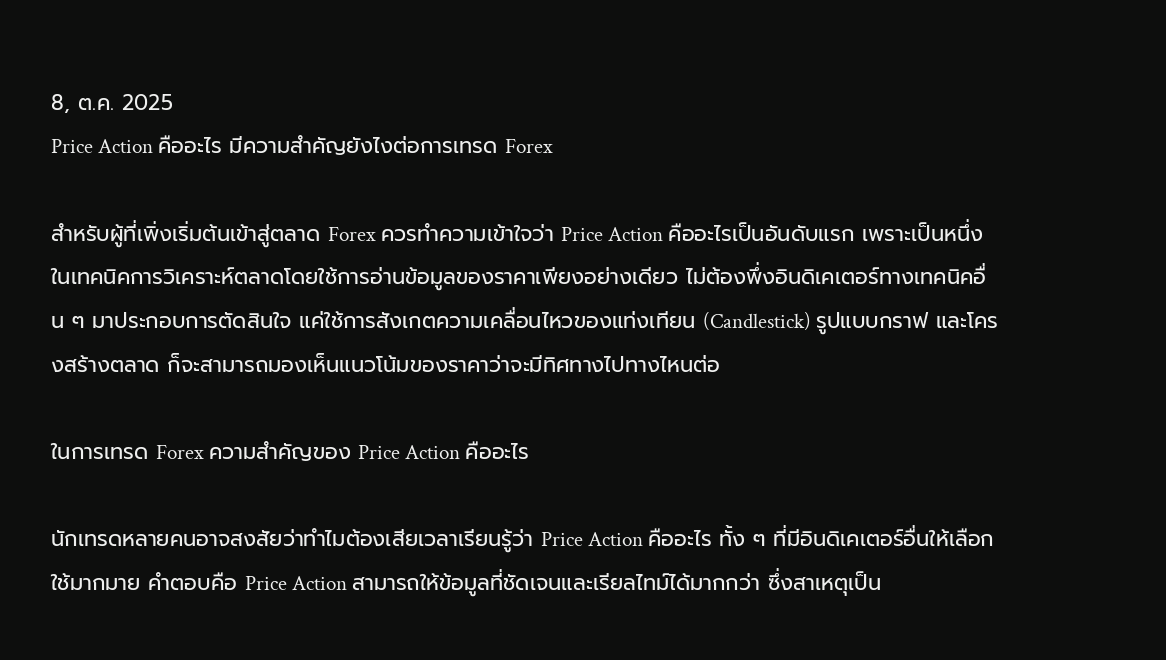8, ต.ค. 2025
Price Action คืออะไร มีความสำคัญยังไงต่อการเทรด Forex

สำหรับผู้ที่เพิ่งเริ่มต้นเข้าสู่ตลาด Forex ควรทำความเข้าใจว่า Price Action คืออะไรเป็นอันดับแรก เพราะเป็นหนึ่งในเทคนิคการวิเคราะห์ตลาดโดยใช้การอ่านข้อมูลของราคาเพียงอย่างเดียว ไม่ต้องพึ่งอินดิเคเตอร์ทางเทคนิคอื่น ๆ มาประกอบการตัดสินใจ แค่ใช้การสังเกตความเคลื่อนไหวของแท่งเทียน (Candlestick) รูปแบบกราฟ และโครงสร้างตลาด ก็จะสามารถมองเห็นแนวโน้มของราคาว่าจะมีทิศทางไปทางไหนต่อ

ในการเทรด Forex ความสำคัญของ Price Action คืออะไร

นักเทรดหลายคนอาจสงสัยว่าทำไมต้องเสียเวลาเรียนรู้ว่า Price Action คืออะไร ทั้ง ๆ ที่มีอินดิเคเตอร์อื่นให้เลือกใช้มากมาย คำตอบคือ Price Action สามารถให้ข้อมูลที่ชัดเจนและเรียลไทม์ได้มากกว่า ซึ่งสาเหตุเป็น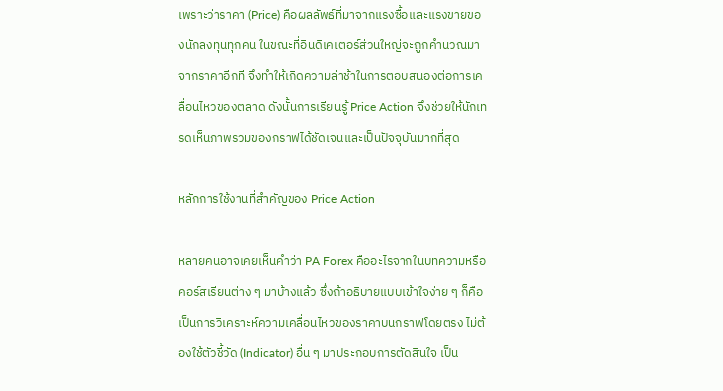เพราะว่าราคา (Price) คือผลลัพธ์ที่มาจากแรงซื้อและแรงขายของนักลงทุนทุกคน ในขณะที่อินดิเคเตอร์ส่วนใหญ่จะถูกคำนวณมาจากราคาอีกที จึงทำให้เกิดความล่าช้าในการตอบสนองต่อการเคลื่อนไหวของตลาด ดังนั้นการเรียนรู้ Price Action จึงช่วยให้นักเทรดเห็นภาพรวมของกราฟได้ชัดเจนและเป็นปัจจุบันมากที่สุด

หลักการใช้งานที่สำคัญของ Price Action

หลายคนอาจเคยเห็นคำว่า PA Forex คืออะไรจากในบทความหรือคอร์สเรียนต่าง ๆ มาบ้างแล้ว ซึ่งถ้าอธิบายแบบเข้าใจง่าย ๆ ก็คือ เป็นการวิเคราะห์ความเคลื่อนไหวของราคาบนกราฟโดยตรง ไม่ต้องใช้ตัวชี้วัด (Indicator) อื่น ๆ มาประกอบการตัดสินใจ เป็น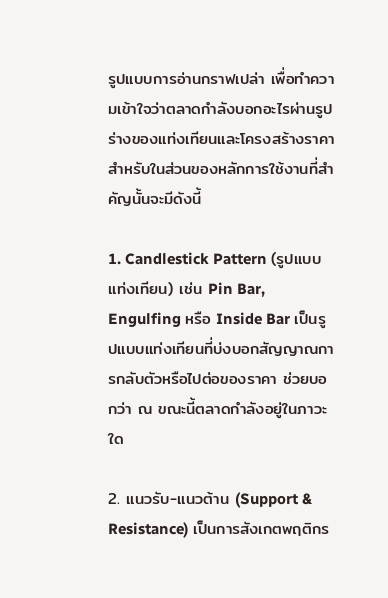รูปแบบการอ่านกราฟเปล่า เพื่อทำความเข้าใจว่าตลาดกำลังบอกอะไรผ่านรูปร่างของแท่งเทียนและโครงสร้างราคา สำหรับในส่วนของหลักการใช้งานที่สำคัญนั้นจะมีดังนี้

1. Candlestick Pattern (รูปแบบแท่งเทียน) เช่น Pin Bar, Engulfing หรือ Inside Bar เป็นรูปแบบแท่งเทียนที่บ่งบอกสัญญาณการกลับตัวหรือไปต่อของราคา ช่วยบอกว่า ณ ขณะนี้ตลาดกำลังอยู่ในภาวะใด

2. แนวรับ-แนวต้าน (Support & Resistance) เป็นการสังเกตพฤติกร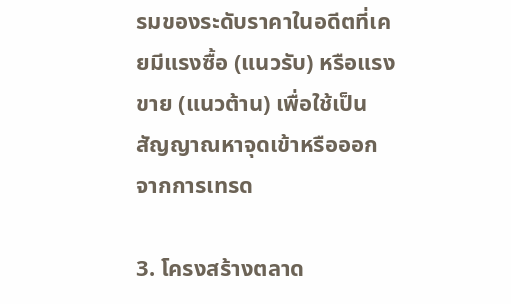รมของระดับราคาในอดีตที่เคยมีแรงซื้อ (แนวรับ) หรือแรงขาย (แนวต้าน) เพื่อใช้เป็นสัญญาณหาจุดเข้าหรือออกจากการเทรด

3. โครงสร้างตลาด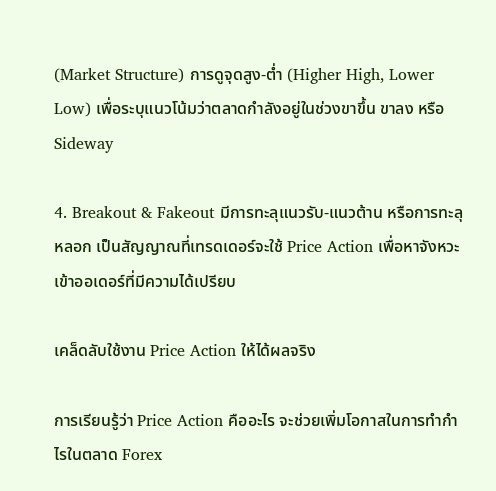(Market Structure) การดูจุดสูง-ต่ำ (Higher High, Lower Low) เพื่อระบุแนวโน้มว่าตลาดกำลังอยู่ในช่วงขาขึ้น ขาลง หรือ Sideway

4. Breakout & Fakeout มีการทะลุแนวรับ-แนวต้าน หรือการทะลุหลอก เป็นสัญญาณที่เทรดเดอร์จะใช้ Price Action เพื่อหาจังหวะเข้าออเดอร์ที่มีความได้เปรียบ

เคล็ดลับใช้งาน Price Action ให้ได้ผลจริง

การเรียนรู้ว่า Price Action คืออะไร จะช่วยเพิ่มโอกาสในการทำกำไรในตลาด Forex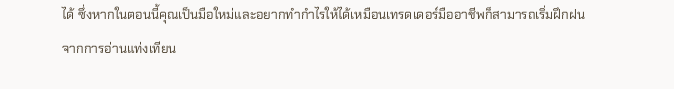ได้ ซึ่งหากในตอนนี้คุณเป็นมือใหม่และอยากทำกำไรให้ได้เหมือนเทรดเดอร์มืออาชีพก็สามารถเริ่มฝึกฝนจากการอ่านแท่งเทียน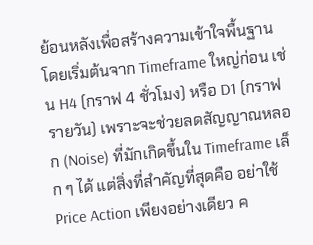ย้อนหลังเพื่อสร้างความเข้าใจพื้นฐาน โดยเริ่มต้นจาก Timeframe ใหญ่ก่อน เช่น H4 (กราฟ 4 ชั่วโมง) หรือ D1 (กราฟรายวัน) เพราะจะช่วยลดสัญญาณหลอก (Noise) ที่มักเกิดขึ้นใน Timeframe เล็ก ๆ ได้ แต่สิ่งที่สำคัญที่สุดคือ อย่าใช้ Price Action เพียงอย่างเดียว ค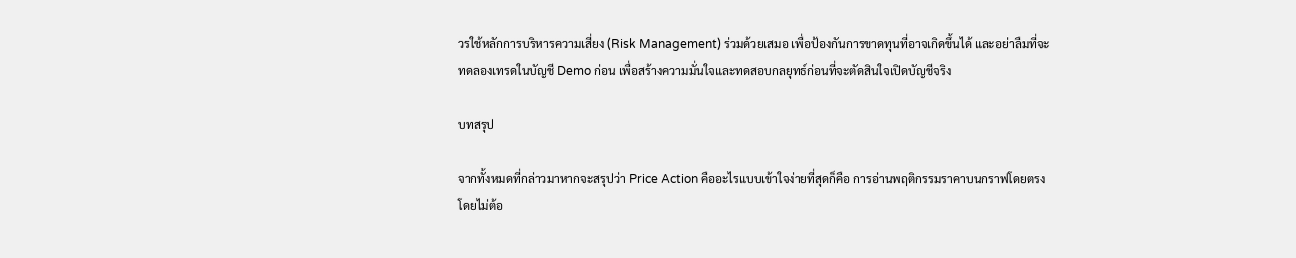วรใช้หลักการบริหารความเสี่ยง (Risk Management) ร่วมด้วยเสมอ เพื่อป้องกันการขาดทุนที่อาจเกิดขึ้นได้ และอย่าลืมที่จะทดลองเทรดในบัญชี Demo ก่อน เพื่อสร้างความมั่นใจและทดสอบกลยุทธ์ก่อนที่จะตัดสินใจเปิดบัญชีจริง

บทสรุป

จากทั้งหมดที่กล่าวมาหากจะสรุปว่า Price Action คืออะไรแบบเข้าใจง่ายที่สุดก็คือ การอ่านพฤติกรรมราคาบนกราฟโดยตรง โดยไม่ต้อ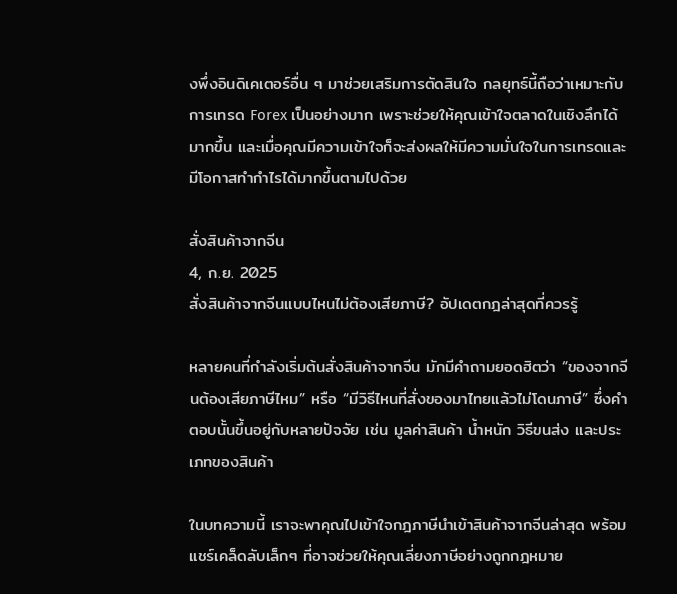งพึ่งอินดิเคเตอร์อื่น ๆ มาช่วยเสริมการตัดสินใจ กลยุทธ์นี้ถือว่าเหมาะกับการเทรด Forex เป็นอย่างมาก เพราะช่วยให้คุณเข้าใจตลาดในเชิงลึกได้มากขึ้น และเมื่อคุณมีความเข้าใจก็จะส่งผลให้มีความมั่นใจในการเทรดและมีโอกาสทำกำไรได้มากขึ้นตามไปด้วย

สั่งสินค้าจากจีน
4, ก.ย. 2025
สั่งสินค้าจากจีนแบบไหนไม่ต้องเสียภาษี? อัปเดตกฎล่าสุดที่ควรรู้

หลายคนที่กำลังเริ่มต้นสั่งสินค้าจากจีน มักมีคำถามยอดฮิตว่า “ของจากจีนต้องเสียภาษีไหม” หรือ “มีวิธีไหนที่สั่งของมาไทยแล้วไม่โดนภาษี” ซึ่งคำตอบนั้นขึ้นอยู่กับหลายปัจจัย เช่น มูลค่าสินค้า น้ำหนัก วิธีขนส่ง และประเภทของสินค้า

ในบทความนี้ เราจะพาคุณไปเข้าใจกฎภาษีนำเข้าสินค้าจากจีนล่าสุด พร้อมแชร์เคล็ดลับเล็กๆ ที่อาจช่วยให้คุณเลี่ยงภาษีอย่างถูกกฎหมาย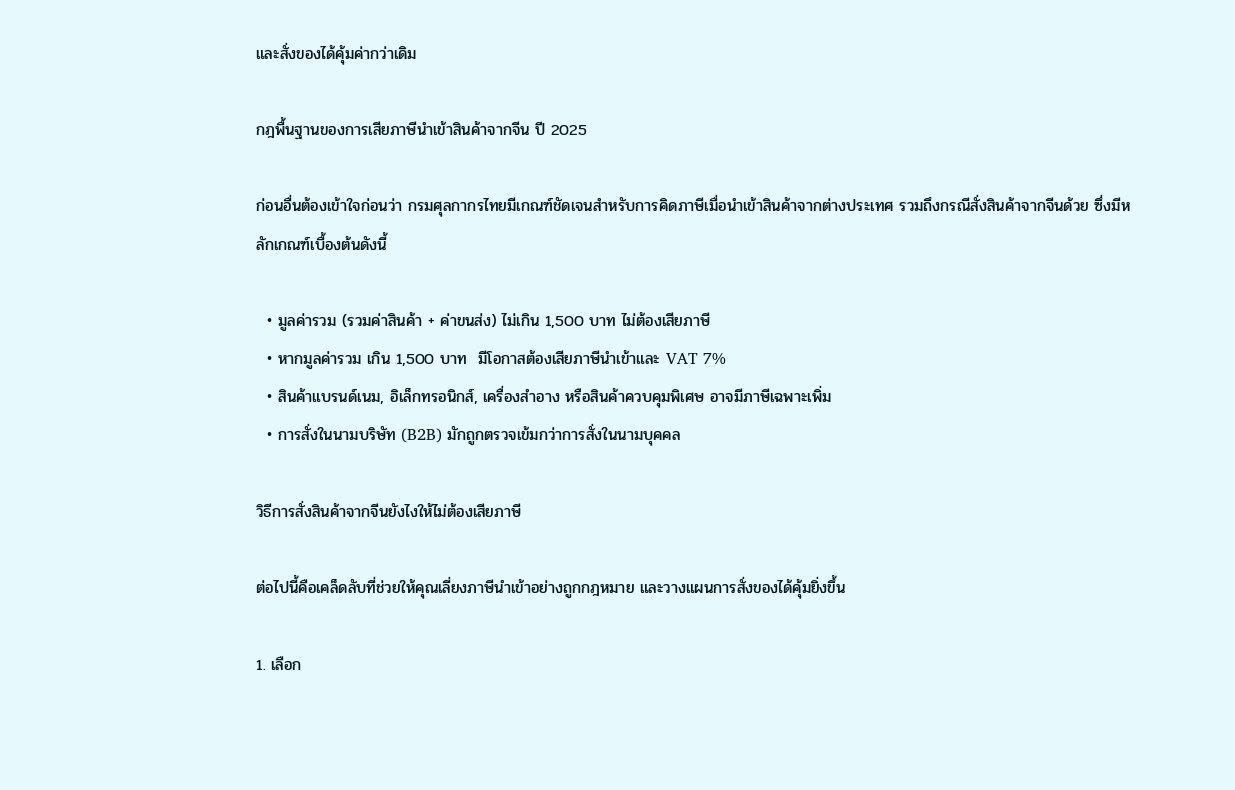และสั่งของได้คุ้มค่ากว่าเดิม

กฎพื้นฐานของการเสียภาษีนำเข้าสินค้าจากจีน ปี 2025

ก่อนอื่นต้องเข้าใจก่อนว่า กรมศุลกากรไทยมีเกณฑ์ชัดเจนสำหรับการคิดภาษีเมื่อนำเข้าสินค้าจากต่างประเทศ รวมถึงกรณีสั่งสินค้าจากจีนด้วย ซึ่งมีหลักเกณฑ์เบื้องต้นดังนี้

  • มูลค่ารวม (รวมค่าสินค้า + ค่าขนส่ง) ไม่เกิน 1,500 บาท ไม่ต้องเสียภาษี
  • หากมูลค่ารวม เกิน 1,500 บาท  มีโอกาสต้องเสียภาษีนำเข้าและ VAT 7%
  • สินค้าแบรนด์เนม, อิเล็กทรอนิกส์, เครื่องสำอาง หรือสินค้าควบคุมพิเศษ อาจมีภาษีเฉพาะเพิ่ม
  • การสั่งในนามบริษัท (B2B) มักถูกตรวจเข้มกว่าการสั่งในนามบุคคล

วิธีการสั่งสินค้าจากจีนยังไงให้ไม่ต้องเสียภาษี

ต่อไปนี้คือเคล็ดลับที่ช่วยให้คุณเลี่ยงภาษีนำเข้าอย่างถูกกฎหมาย และวางแผนการสั่งของได้คุ้มยิ่งขึ้น

1. เลือก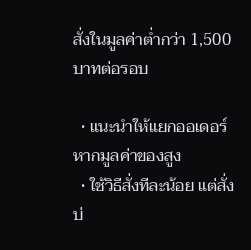สั่งในมูลค่าต่ำกว่า 1,500 บาทต่อรอบ

  • แนะนำให้แยกออเดอร์ หากมูลค่าของสูง
  • ใช้วิธีสั่งทีละน้อย แต่สั่งบ่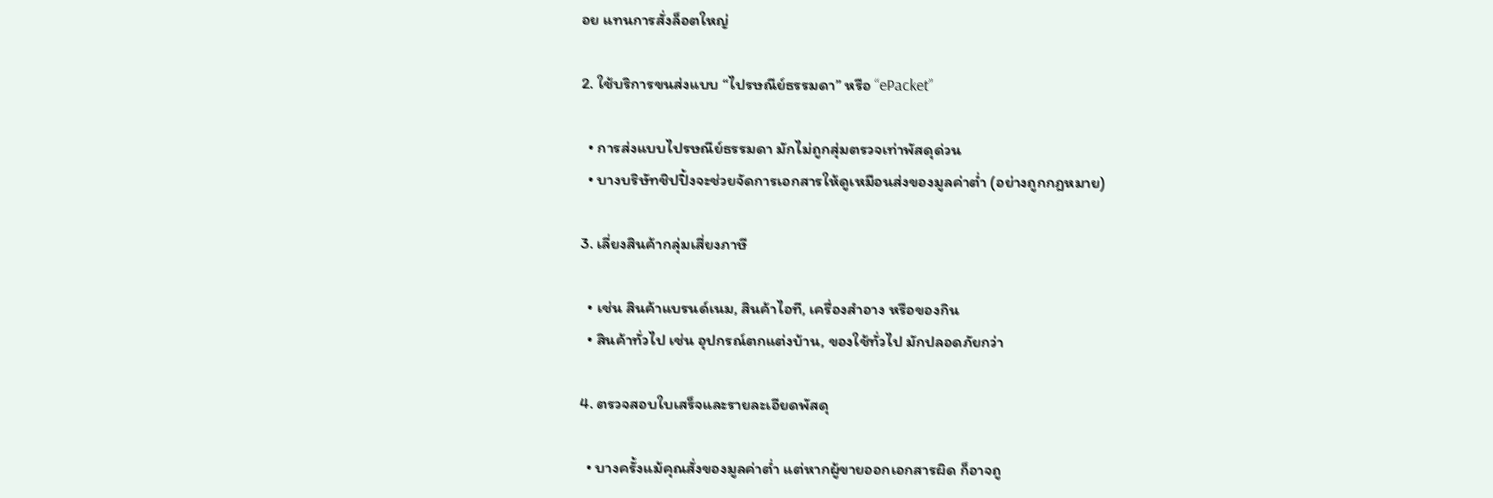อย แทนการสั่งล็อตใหญ่

2. ใช้บริการขนส่งแบบ “ไปรษณีย์ธรรมดา” หรือ “ePacket”

  • การส่งแบบไปรษณีย์ธรรมดา มักไม่ถูกสุ่มตรวจเท่าพัสดุด่วน
  • บางบริษัทชิปปิ้งจะช่วยจัดการเอกสารให้ดูเหมือนส่งของมูลค่าต่ำ (อย่างถูกกฎหมาย)

3. เลี่ยงสินค้ากลุ่มเสี่ยงภาษี

  • เช่น สินค้าแบรนด์เนม, สินค้าไอที, เครื่องสำอาง หรือของกิน
  • สินค้าทั่วไป เช่น อุปกรณ์ตกแต่งบ้าน, ของใช้ทั่วไป มักปลอดภัยกว่า

4. ตรวจสอบใบเสร็จและรายละเอียดพัสดุ

  • บางครั้งแม้คุณสั่งของมูลค่าต่ำ แต่หากผู้ขายออกเอกสารผิด ก็อาจถู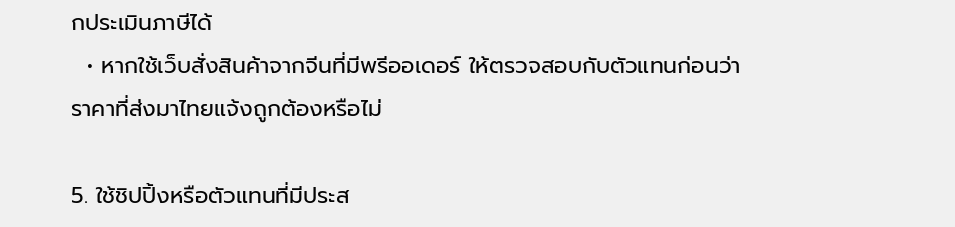กประเมินภาษีได้
  • หากใช้เว็บสั่งสินค้าจากจีนที่มีพรีออเดอร์ ให้ตรวจสอบกับตัวแทนก่อนว่าราคาที่ส่งมาไทยแจ้งถูกต้องหรือไม่

5. ใช้ชิปปิ้งหรือตัวแทนที่มีประส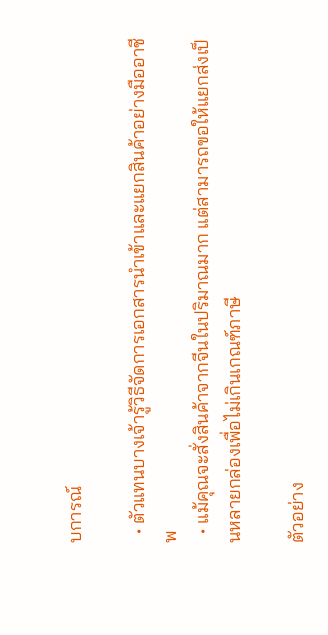บการณ์

  • ตัวแทนบางเจ้ารู้วิธีจัดการเอกสารนำเข้าและแยกสินค้าอย่างมืออาชีพ
  • แม้คุณจะสั่งสินค้าจากจีนในปริมาณมาก แต่สามารถขอให้แยกส่งเป็นหลายกล่องเพื่อไม่เกินเกณฑ์ภาษี

ตัวอย่าง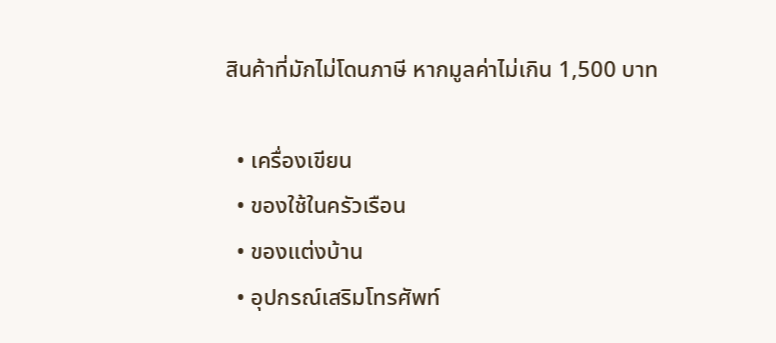สินค้าที่มักไม่โดนภาษี หากมูลค่าไม่เกิน 1,500 บาท

  • เครื่องเขียน
  • ของใช้ในครัวเรือน
  • ของแต่งบ้าน
  • อุปกรณ์เสริมโทรศัพท์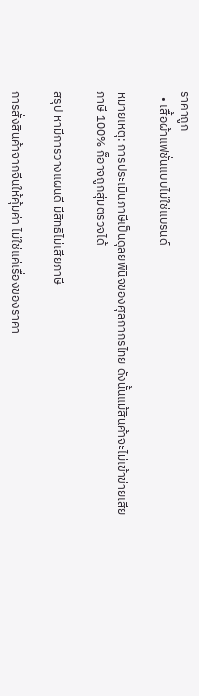ราคาถูก
  • เสื้อผ้าแฟชั่นแบบไม่ใช่แบรนด์

หมายเหตุ: การประเมินภาษีเป็นดุลยพินิจของศุลกากรไทย ดังนั้นแม้สินค้าจะไม่เข้าข่ายเสียภาษี 100% ก็อาจถูกสุ่มตรวจได้

สรุป หามีการวางแผนดี มีสิทธิไม่เสียภาษี

การสั่งสินค้าจากจีนให้คุ้มค่า ไม่ใช่แค่เรื่องของราคา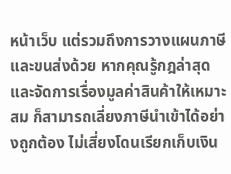หน้าเว็บ แต่รวมถึงการวางแผนภาษีและขนส่งด้วย หากคุณรู้กฎล่าสุด และจัดการเรื่องมูลค่าสินค้าให้เหมาะสม ก็สามารถเลี่ยงภาษีนำเข้าได้อย่างถูกต้อง ไม่เสี่ยงโดนเรียกเก็บเงิน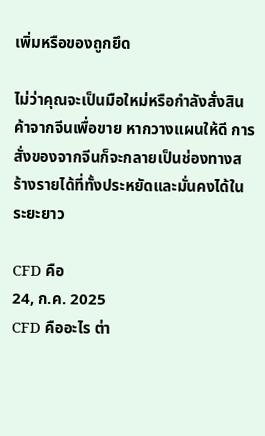เพิ่มหรือของถูกยึด

ไม่ว่าคุณจะเป็นมือใหม่หรือกำลังสั่งสินค้าจากจีนเพื่อขาย หากวางแผนให้ดี การสั่งของจากจีนก็จะกลายเป็นช่องทางสร้างรายได้ที่ทั้งประหยัดและมั่นคงได้ในระยะยาว

CFD คือ
24, ก.ค. 2025
CFD คืออะไร ต่า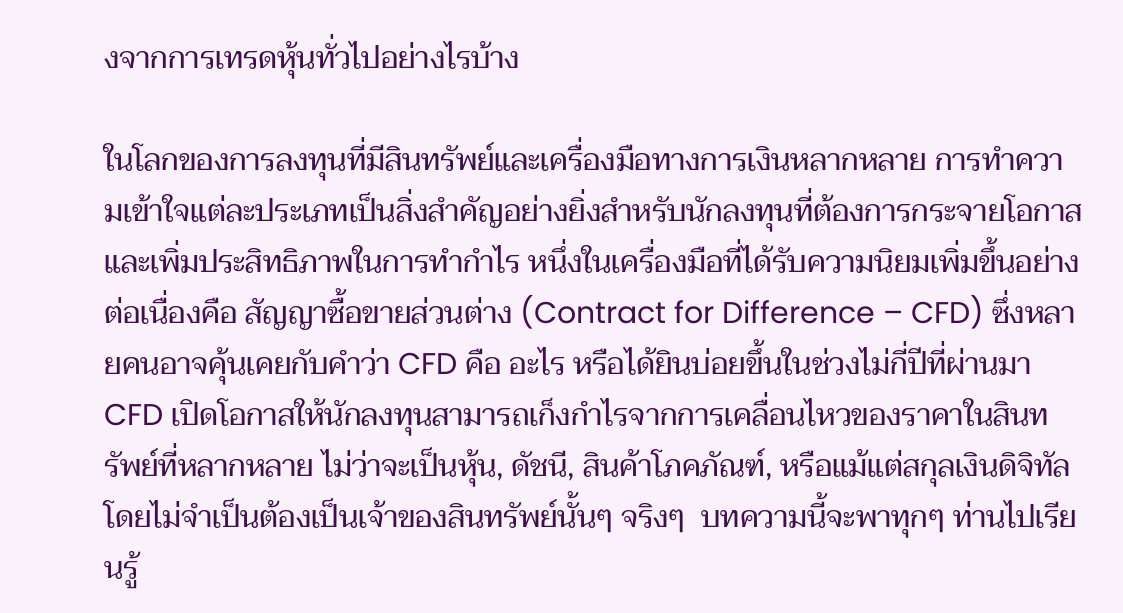งจากการเทรดหุ้นทั่วไปอย่างไรบ้าง

ในโลกของการลงทุนที่มีสินทรัพย์และเครื่องมือทางการเงินหลากหลาย การทำความเข้าใจแต่ละประเภทเป็นสิ่งสำคัญอย่างยิ่งสำหรับนักลงทุนที่ต้องการกระจายโอกาสและเพิ่มประสิทธิภาพในการทำกำไร หนึ่งในเครื่องมือที่ได้รับความนิยมเพิ่มขึ้นอย่างต่อเนื่องคือ สัญญาซื้อขายส่วนต่าง (Contract for Difference – CFD) ซึ่งหลายคนอาจคุ้นเคยกับคำว่า CFD คือ อะไร หรือได้ยินบ่อยขึ้นในช่วงไม่กี่ปีที่ผ่านมา CFD เปิดโอกาสให้นักลงทุนสามารถเก็งกำไรจากการเคลื่อนไหวของราคาในสินทรัพย์ที่หลากหลาย ไม่ว่าจะเป็นหุ้น, ดัชนี, สินค้าโภคภัณฑ์, หรือแม้แต่สกุลเงินดิจิทัล โดยไม่จำเป็นต้องเป็นเจ้าของสินทรัพย์นั้นๆ จริงๆ  บทความนี้จะพาทุกๆ ท่านไปเรียนรู้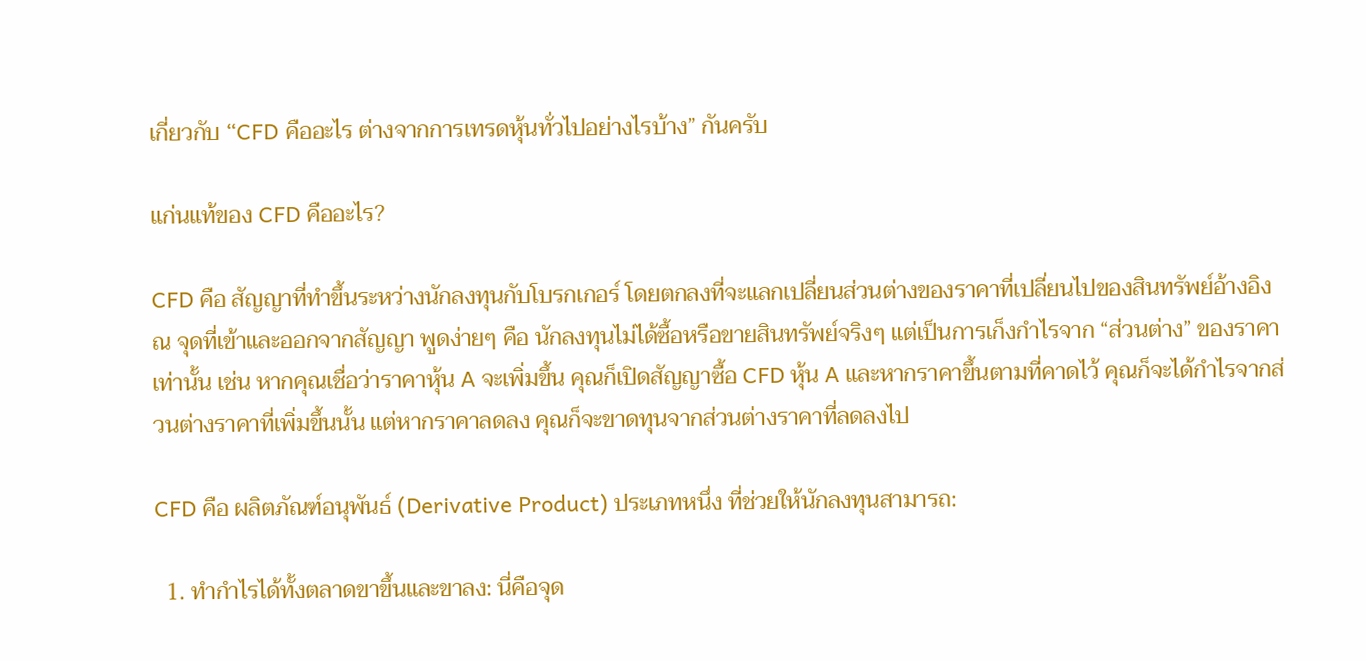เกี่ยวกับ “CFD คืออะไร ต่างจากการเทรดหุ้นทั่วไปอย่างไรบ้าง” กันครับ

แก่นแท้ของ CFD คืออะไร?

CFD คือ สัญญาที่ทำขึ้นระหว่างนักลงทุนกับโบรกเกอร์ โดยตกลงที่จะแลกเปลี่ยนส่วนต่างของราคาที่เปลี่ยนไปของสินทรัพย์อ้างอิง ณ จุดที่เข้าและออกจากสัญญา พูดง่ายๆ คือ นักลงทุนไม่ได้ซื้อหรือขายสินทรัพย์จริงๆ แต่เป็นการเก็งกำไรจาก “ส่วนต่าง” ของราคาเท่านั้น เช่น หากคุณเชื่อว่าราคาหุ้น A จะเพิ่มขึ้น คุณก็เปิดสัญญาซื้อ CFD หุ้น A และหากราคาขึ้นตามที่คาดไว้ คุณก็จะได้กำไรจากส่วนต่างราคาที่เพิ่มขึ้นนั้น แต่หากราคาลดลง คุณก็จะขาดทุนจากส่วนต่างราคาที่ลดลงไป

CFD คือ ผลิตภัณฑ์อนุพันธ์ (Derivative Product) ประเภทหนึ่ง ที่ช่วยให้นักลงทุนสามารถ:

  1. ทำกำไรได้ทั้งตลาดขาขึ้นและขาลง: นี่คือจุด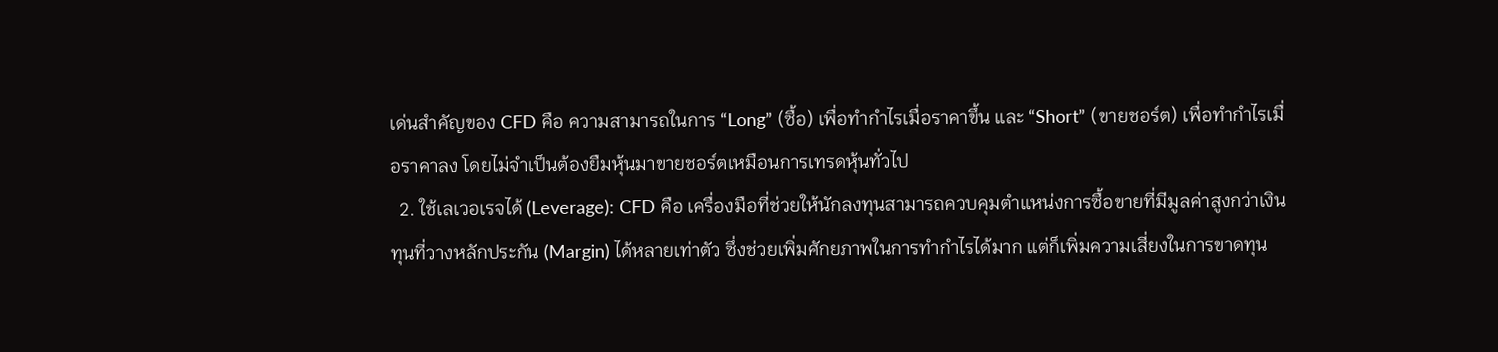เด่นสำคัญของ CFD คือ ความสามารถในการ “Long” (ซื้อ) เพื่อทำกำไรเมื่อราคาขึ้น และ “Short” (ขายชอร์ต) เพื่อทำกำไรเมื่อราคาลง โดยไม่จำเป็นต้องยืมหุ้นมาขายชอร์ตเหมือนการเทรดหุ้นทั่วไป
  2. ใช้เลเวอเรจได้ (Leverage): CFD คือ เครื่องมือที่ช่วยให้นักลงทุนสามารถควบคุมตำแหน่งการซื้อขายที่มีมูลค่าสูงกว่าเงินทุนที่วางหลักประกัน (Margin) ได้หลายเท่าตัว ซึ่งช่วยเพิ่มศักยภาพในการทำกำไรได้มาก แต่ก็เพิ่มความเสี่ยงในการขาดทุน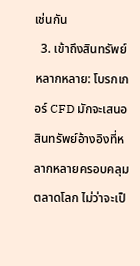เช่นกัน
  3. เข้าถึงสินทรัพย์หลากหลาย: โบรกเกอร์ CFD มักจะเสนอสินทรัพย์อ้างอิงที่หลากหลายครอบคลุมตลาดโลก ไม่ว่าจะเป็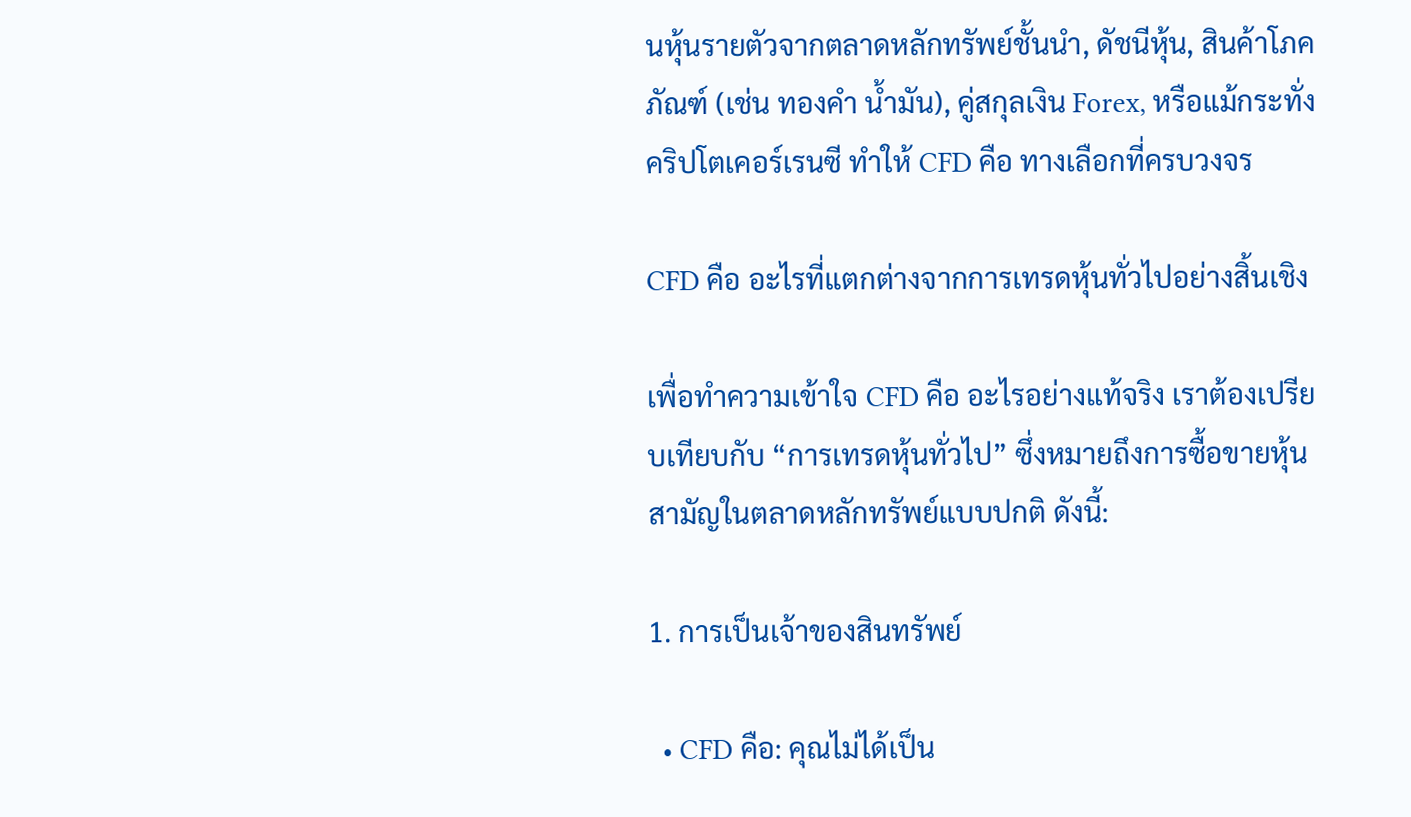นหุ้นรายตัวจากตลาดหลักทรัพย์ชั้นนำ, ดัชนีหุ้น, สินค้าโภคภัณฑ์ (เช่น ทองคำ น้ำมัน), คู่สกุลเงิน Forex, หรือแม้กระทั่งคริปโตเคอร์เรนซี ทำให้ CFD คือ ทางเลือกที่ครบวงจร

CFD คือ อะไรที่แตกต่างจากการเทรดหุ้นทั่วไปอย่างสิ้นเชิง

เพื่อทำความเข้าใจ CFD คือ อะไรอย่างแท้จริง เราต้องเปรียบเทียบกับ “การเทรดหุ้นทั่วไป” ซึ่งหมายถึงการซื้อขายหุ้นสามัญในตลาดหลักทรัพย์แบบปกติ ดังนี้:

1. การเป็นเจ้าของสินทรัพย์

  • CFD คือ: คุณไม่ได้เป็น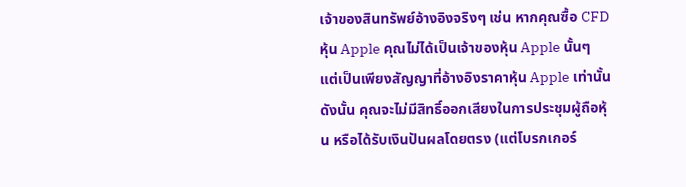เจ้าของสินทรัพย์อ้างอิงจริงๆ เช่น หากคุณซื้อ CFD หุ้น Apple คุณไม่ได้เป็นเจ้าของหุ้น Apple นั้นๆ แต่เป็นเพียงสัญญาที่อ้างอิงราคาหุ้น Apple เท่านั้น ดังนั้น คุณจะไม่มีสิทธิ์ออกเสียงในการประชุมผู้ถือหุ้น หรือได้รับเงินปันผลโดยตรง (แต่โบรกเกอร์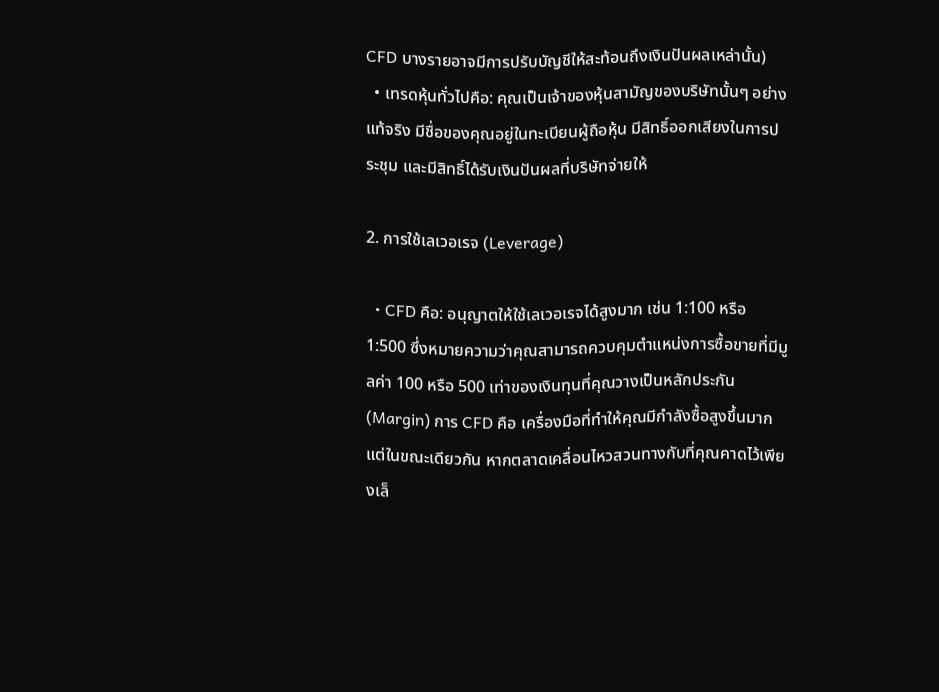CFD บางรายอาจมีการปรับบัญชีให้สะท้อนถึงเงินปันผลเหล่านั้น)
  • เทรดหุ้นทั่วไปคือ: คุณเป็นเจ้าของหุ้นสามัญของบริษัทนั้นๆ อย่างแท้จริง มีชื่อของคุณอยู่ในทะเบียนผู้ถือหุ้น มีสิทธิ์ออกเสียงในการประชุม และมีสิทธิ์ได้รับเงินปันผลที่บริษัทจ่ายให้

2. การใช้เลเวอเรจ (Leverage)

  • CFD คือ: อนุญาตให้ใช้เลเวอเรจได้สูงมาก เช่น 1:100 หรือ 1:500 ซึ่งหมายความว่าคุณสามารถควบคุมตำแหน่งการซื้อขายที่มีมูลค่า 100 หรือ 500 เท่าของเงินทุนที่คุณวางเป็นหลักประกัน (Margin) การ CFD คือ เครื่องมือที่ทำให้คุณมีกำลังซื้อสูงขึ้นมาก แต่ในขณะเดียวกัน หากตลาดเคลื่อนไหวสวนทางกับที่คุณคาดไว้เพียงเล็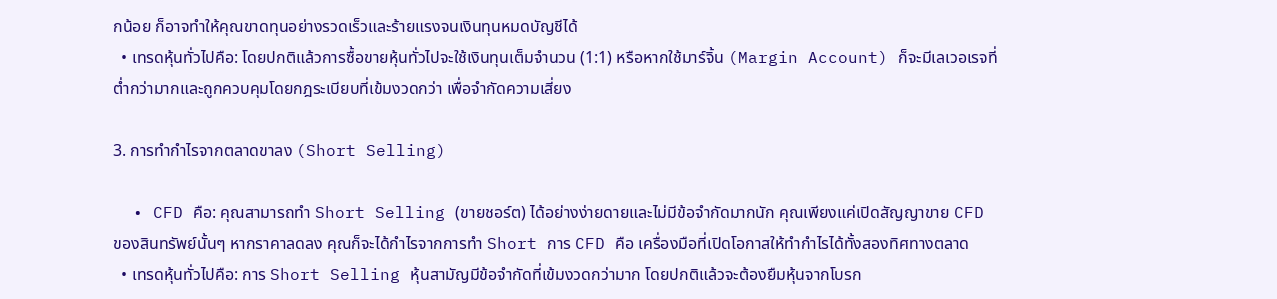กน้อย ก็อาจทำให้คุณขาดทุนอย่างรวดเร็วและร้ายแรงจนเงินทุนหมดบัญชีได้
  • เทรดหุ้นทั่วไปคือ: โดยปกติแล้วการซื้อขายหุ้นทั่วไปจะใช้เงินทุนเต็มจำนวน (1:1) หรือหากใช้มาร์จิ้น (Margin Account) ก็จะมีเลเวอเรจที่ต่ำกว่ามากและถูกควบคุมโดยกฎระเบียบที่เข้มงวดกว่า เพื่อจำกัดความเสี่ยง

3. การทำกำไรจากตลาดขาลง (Short Selling)

  • CFD คือ: คุณสามารถทำ Short Selling (ขายชอร์ต) ได้อย่างง่ายดายและไม่มีข้อจำกัดมากนัก คุณเพียงแค่เปิดสัญญาขาย CFD ของสินทรัพย์นั้นๆ หากราคาลดลง คุณก็จะได้กำไรจากการทำ Short การ CFD คือ เครื่องมือที่เปิดโอกาสให้ทำกำไรได้ทั้งสองทิศทางตลาด
  • เทรดหุ้นทั่วไปคือ: การ Short Selling หุ้นสามัญมีข้อจำกัดที่เข้มงวดกว่ามาก โดยปกติแล้วจะต้องยืมหุ้นจากโบรก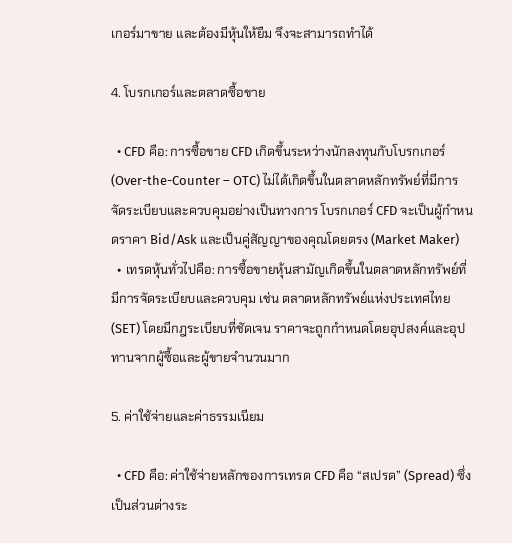เกอร์มาขาย และต้องมีหุ้นให้ยืม จึงจะสามารถทำได้

4. โบรกเกอร์และตลาดซื้อขาย

  • CFD คือ: การซื้อขาย CFD เกิดขึ้นระหว่างนักลงทุนกับโบรกเกอร์ (Over-the-Counter – OTC) ไม่ได้เกิดขึ้นในตลาดหลักทรัพย์ที่มีการจัดระเบียบและควบคุมอย่างเป็นทางการ โบรกเกอร์ CFD จะเป็นผู้กำหนดราคา Bid/Ask และเป็นคู่สัญญาของคุณโดยตรง (Market Maker)
  • เทรดหุ้นทั่วไปคือ: การซื้อขายหุ้นสามัญเกิดขึ้นในตลาดหลักทรัพย์ที่มีการจัดระเบียบและควบคุม เช่น ตลาดหลักทรัพย์แห่งประเทศไทย (SET) โดยมีกฎระเบียบที่ชัดเจน ราคาจะถูกกำหนดโดยอุปสงค์และอุปทานจากผู้ซื้อและผู้ขายจำนวนมาก

5. ค่าใช้จ่ายและค่าธรรมเนียม

  • CFD คือ: ค่าใช้จ่ายหลักของการเทรด CFD คือ “สเปรด” (Spread) ซึ่งเป็นส่วนต่างระ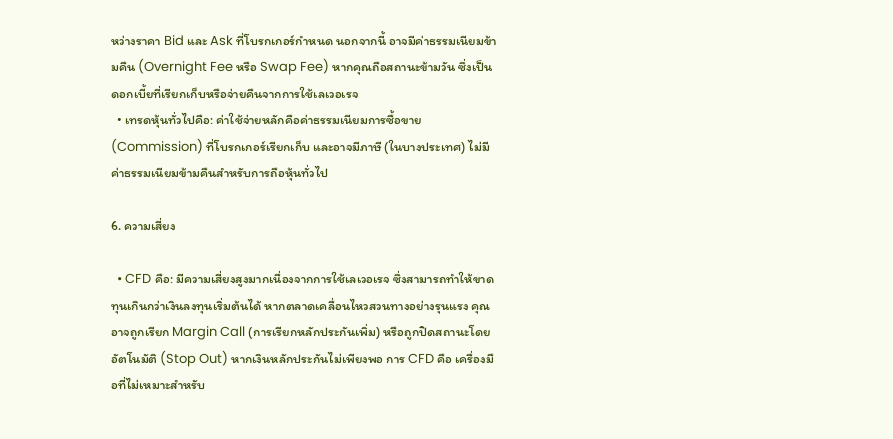หว่างราคา Bid และ Ask ที่โบรกเกอร์กำหนด นอกจากนี้ อาจมีค่าธรรมเนียมข้ามคืน (Overnight Fee หรือ Swap Fee) หากคุณถือสถานะข้ามวัน ซึ่งเป็นดอกเบี้ยที่เรียกเก็บหรือจ่ายคืนจากการใช้เลเวอเรจ
  • เทรดหุ้นทั่วไปคือ: ค่าใช้จ่ายหลักคือค่าธรรมเนียมการซื้อขาย (Commission) ที่โบรกเกอร์เรียกเก็บ และอาจมีภาษี (ในบางประเทศ) ไม่มีค่าธรรมเนียมข้ามคืนสำหรับการถือหุ้นทั่วไป

6. ความเสี่ยง

  • CFD คือ: มีความเสี่ยงสูงมากเนื่องจากการใช้เลเวอเรจ ซึ่งสามารถทำให้ขาดทุนเกินกว่าเงินลงทุนเริ่มต้นได้ หากตลาดเคลื่อนไหวสวนทางอย่างรุนแรง คุณอาจถูกเรียก Margin Call (การเรียกหลักประกันเพิ่ม) หรือถูกปิดสถานะโดยอัตโนมัติ (Stop Out) หากเงินหลักประกันไม่เพียงพอ การ CFD คือ เครื่องมือที่ไม่เหมาะสำหรับ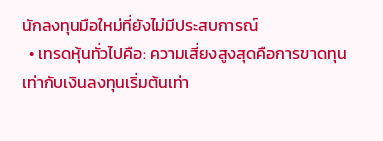นักลงทุนมือใหม่ที่ยังไม่มีประสบการณ์
  • เทรดหุ้นทั่วไปคือ: ความเสี่ยงสูงสุดคือการขาดทุนเท่ากับเงินลงทุนเริ่มต้นเท่า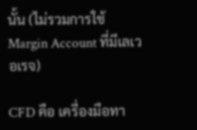นั้น (ไม่รวมการใช้ Margin Account ที่มีเลเวอเรจ)

CFD คือ เครื่องมือทา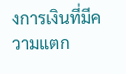งการเงินที่มีความแตก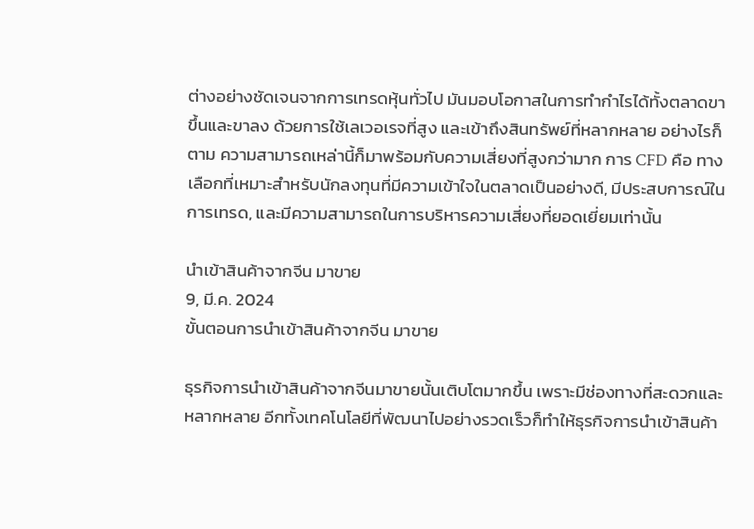ต่างอย่างชัดเจนจากการเทรดหุ้นทั่วไป มันมอบโอกาสในการทำกำไรได้ทั้งตลาดขาขึ้นและขาลง ด้วยการใช้เลเวอเรจที่สูง และเข้าถึงสินทรัพย์ที่หลากหลาย อย่างไรก็ตาม ความสามารถเหล่านี้ก็มาพร้อมกับความเสี่ยงที่สูงกว่ามาก การ CFD คือ ทางเลือกที่เหมาะสำหรับนักลงทุนที่มีความเข้าใจในตลาดเป็นอย่างดี, มีประสบการณ์ในการเทรด, และมีความสามารถในการบริหารความเสี่ยงที่ยอดเยี่ยมเท่านั้น

นําเข้าสินค้าจากจีน มาขาย
9, มี.ค. 2024
ขั้นตอนการนำเข้าสินค้าจากจีน มาขาย

ธุรกิจการนำเข้าสินค้าจากจีนมาขายนั้นเติบโตมากขึ้น เพราะมีช่องทางที่สะดวกและหลากหลาย อีกทั้งเทคโนโลยีที่พัฒนาไปอย่างรวดเร็วก็ทำให้ธุรกิจการนำเข้าสินค้า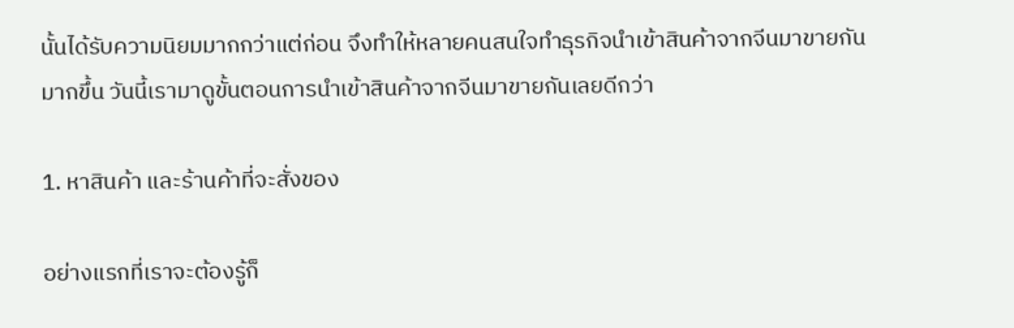นั้นได้รับความนิยมมากกว่าแต่ก่อน จึงทำให้หลายคนสนใจทำธุรกิจนำเข้าสินค้าจากจีนมาขายกันมากขึ้น วันนี้เรามาดูขั้นตอนการนำเข้าสินค้าจากจีนมาขายกันเลยดีกว่า

1. หาสินค้า และร้านค้าที่จะสั่งของ

อย่างแรกที่เราจะต้องรู้ก็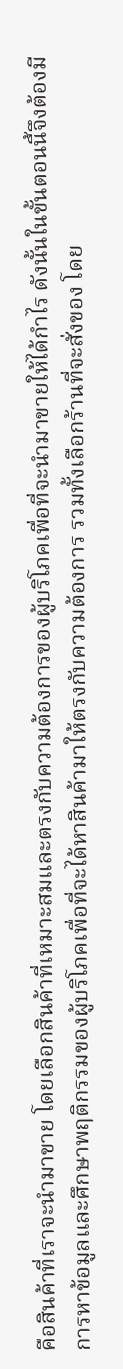คือสินค้าที่เราจะนำมาขาย โดยเลือกสินค้าที่เหมาะสมและตรงกับความต้องการของผู้บริโภคเพื่อที่จะนำมาขายให้ได้กำไร ดังนั้นในขั้นตอนนี้จึงต้องมีการหาข้อมูลและศึกษาพฤติกรรมของผู้บริโภคเพื่อที่จะได้หาสินค้ามาให้ตรงกับความต้องการ รวมทั้งเลือกร้านที่จะสั่งของ โดย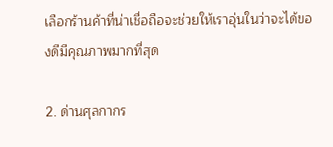เลือกร้านค้าที่น่าเชื่อถือจะช่วยให้เราอุ่นในว่าจะได้ของดีมีคุณภาพมากที่สุด

2. ด่านศุลกากร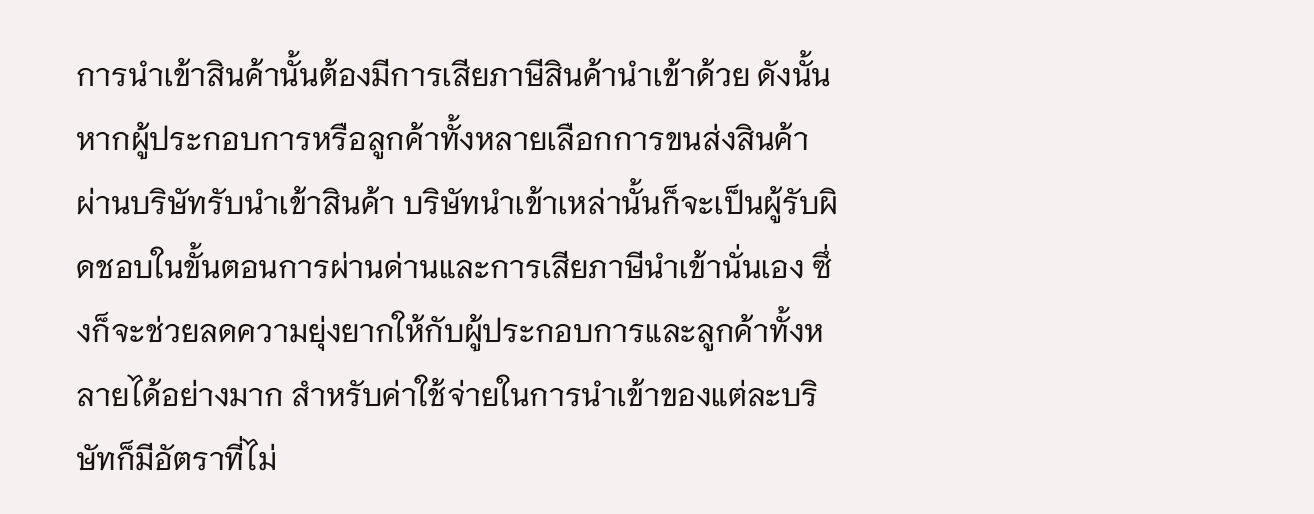การนำเข้าสินค้านั้นต้องมีการเสียภาษีสินค้านำเข้าด้วย ดังนั้น หากผู้ประกอบการหรือลูกค้าทั้งหลายเลือกการขนส่งสินค้าผ่านบริษัทรับนำเข้าสินค้า บริษัทนำเข้าเหล่านั้นก็จะเป็นผู้รับผิดชอบในขั้นตอนการผ่านด่านและการเสียภาษีนำเข้านั่นเอง ซึ่งก็จะช่วยลดความยุ่งยากให้กับผู้ประกอบการและลูกค้าทั้งหลายได้อย่างมาก สำหรับค่าใช้จ่ายในการนำเข้าของแต่ละบริษัทก็มีอัตราที่ไม่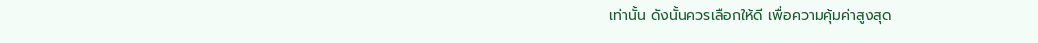เท่านั้น ดังนั้นควรเลือกให้ดี เพื่อความคุ้มค่าสูงสุด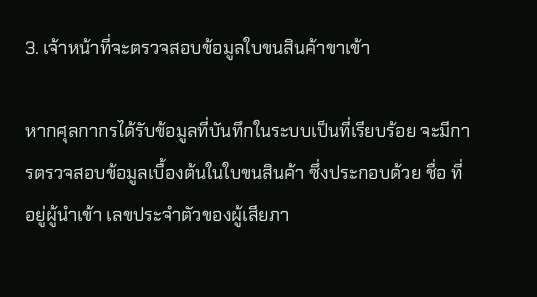3. เจ้าหน้าที่จะตรวจสอบข้อมูลใบขนสินค้าขาเข้า

หากศุลกากรได้รับข้อมูลที่บันทึกในระบบเป็นที่เรียบร้อย จะมีการตรวจสอบข้อมูลเบื้องต้นในใบขนสินค้า ซึ่งประกอบด้วย ชื่อ ที่อยู่ผู้นำเข้า เลขประจำตัวของผู้เสียภา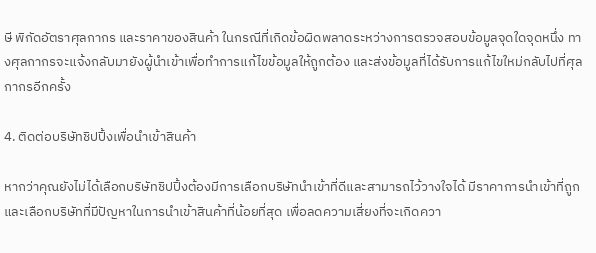ษี พิกัดอัตราศุลกากร และราคาของสินค้า ในกรณีที่เกิดข้อผิดพลาดระหว่างการตรวจสอบข้อมูลจุดใดจุดหนึ่ง ทางศุลกากรจะแจ้งกลับมายังผู้นำเข้าเพื่อทำการแก้ไขข้อมูลให้ถูกต้อง และส่งข้อมูลที่ได้รับการแก้ไขใหม่กลับไปที่ศุลกากรอีกครั้ง

4. ติดต่อบริษัทชิปปิ้งเพื่อนำเข้าสินค้า

หากว่าคุณยังไม่ได้เลือกบริษัทชิปปิ้งต้องมีการเลือกบริษัทนำเข้าที่ดีและสามารถไว้วางใจได้ มีราคาการนำเข้าที่ถูกและเลือกบริษัทที่มีปัญหาในการนำเข้าสินค้าที่น้อยที่สุด เพื่อลดความเสี่ยงที่จะเกิดควา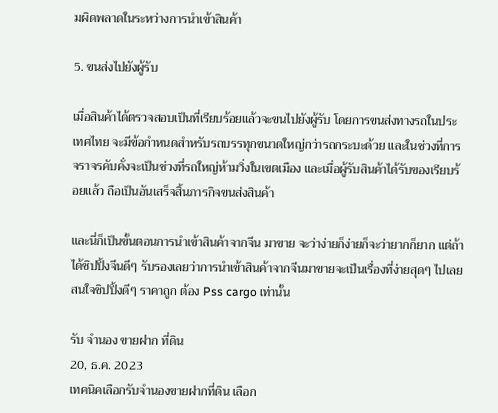มผิดพลาดในระหว่างการนำเข้าสินค้า

5. ขนส่งไปยังผู้รับ

เมื่อสินค้าได้ตรวจสอบเป็นที่เรียบร้อยแล้วจะขนไปยังผู้รับ โดยการขนส่งทางรถในประเทศไทย จะมีข้อกำหนดสำหรับรถบรรทุกขนาดใหญ่กว่ารถกระบะด้วย และในช่วงที่การจราจรคับคั่งจะเป็นช่วงที่รถใหญ่ห้ามวิ่งในเขตเมือง และเมื่อผู้รับสินค้าได้รับของเรียบร้อยแล้ว ถือเป็นอันเสร็จสิ้นภารกิจขนส่งสินค้า

และนี่ก็เป็นขั้นตอนการนำเข้าสินค้าจากจีน มาขาย จะว่าง่ายก็ง่ายก็จะว่ายากก็ยาก แต่ถ้าได้ชิปปิ้งจีนดีๆ รับรองเลยว่าการนำเข้าสินค้าจากจีนมาขายจะเป็นเรื่องที่ง่ายสุดๆ ไปเลย สนใจชิปปิ้งดีๆ ราคาถูก ต้อง Pss cargo เท่านั้น

รับ จำนอง ขายฝาก ที่ดิน
20, ธ.ค. 2023
เทคนิคเลือกรับจำนองขายฝากที่ดิน เลือก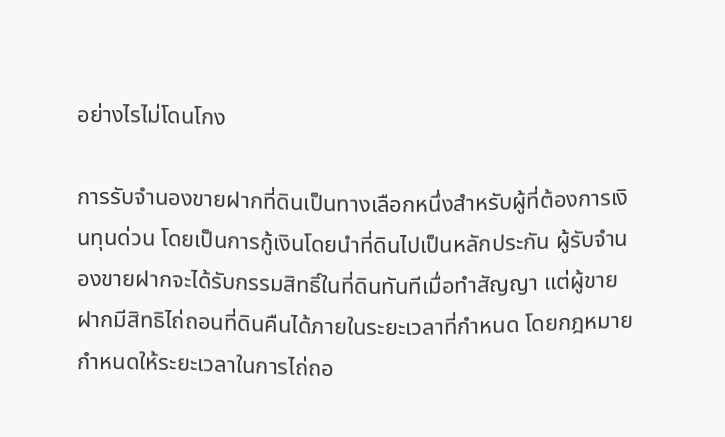อย่างไรไม่โดนโกง

การรับจำนองขายฝากที่ดินเป็นทางเลือกหนึ่งสำหรับผู้ที่ต้องการเงินทุนด่วน โดยเป็นการกู้เงินโดยนำที่ดินไปเป็นหลักประกัน ผู้รับจำนองขายฝากจะได้รับกรรมสิทธิ์ในที่ดินทันทีเมื่อทำสัญญา แต่ผู้ขายฝากมีสิทธิไถ่ถอนที่ดินคืนได้ภายในระยะเวลาที่กำหนด โดยกฎหมายกำหนดให้ระยะเวลาในการไถ่ถอ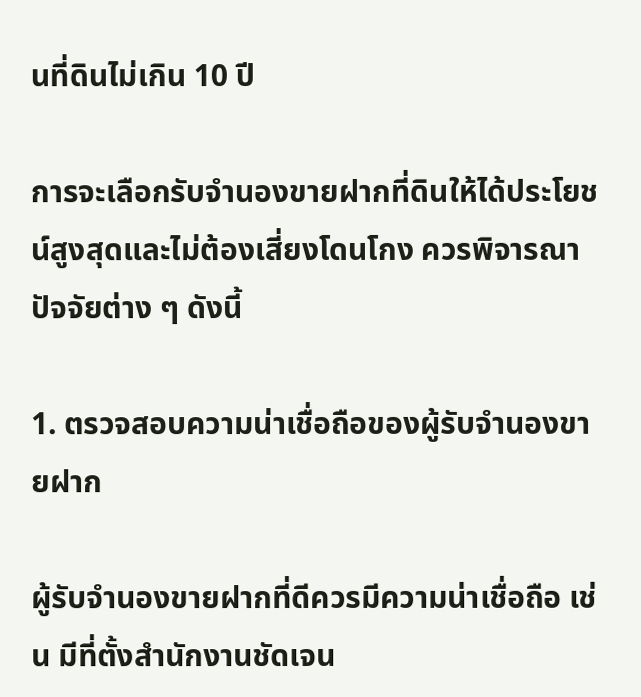นที่ดินไม่เกิน 10 ปี

การจะเลือกรับจำนองขายฝากที่ดินให้ได้ประโยชน์สูงสุดและไม่ต้องเสี่ยงโดนโกง ควรพิจารณาปัจจัยต่าง ๆ ดังนี้

1. ตรวจสอบความน่าเชื่อถือของผู้รับจำนองขายฝาก

ผู้รับจำนองขายฝากที่ดีควรมีความน่าเชื่อถือ เช่น มีที่ตั้งสำนักงานชัดเจน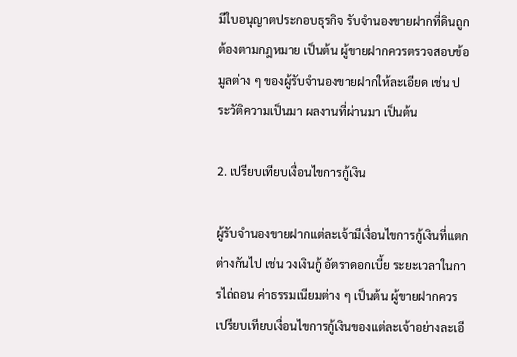มีใบอนุญาตประกอบธุรกิจ รับจำนองขายฝากที่ดินถูกต้องตามกฎหมาย เป็นต้น ผู้ขายฝากควรตรวจสอบข้อมูลต่าง ๆ ของผู้รับจำนองขายฝากให้ละเอียด เช่น ประวัติความเป็นมา ผลงานที่ผ่านมา เป็นต้น

2. เปรียบเทียบเงื่อนไขการกู้เงิน

ผู้รับจำนองขายฝากแต่ละเจ้ามีเงื่อนไขการกู้เงินที่แตกต่างกันไป เช่น วงเงินกู้ อัตราดอกเบี้ย ระยะเวลาในการไถ่ถอน ค่าธรรมเนียมต่าง ๆ เป็นต้น ผู้ขายฝากควรเปรียบเทียบเงื่อนไขการกู้เงินของแต่ละเจ้าอย่างละเอี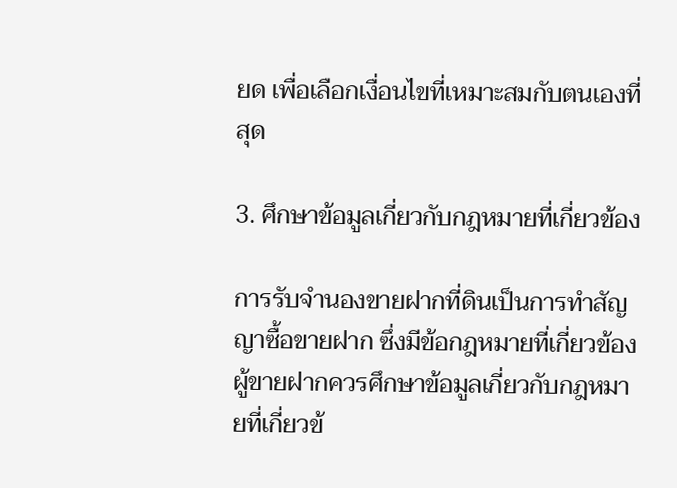ยด เพื่อเลือกเงื่อนไขที่เหมาะสมกับตนเองที่สุด

3. ศึกษาข้อมูลเกี่ยวกับกฎหมายที่เกี่ยวข้อง

การรับจำนองขายฝากที่ดินเป็นการทำสัญญาซื้อขายฝาก ซึ่งมีข้อกฎหมายที่เกี่ยวข้อง ผู้ขายฝากควรศึกษาข้อมูลเกี่ยวกับกฎหมายที่เกี่ยวข้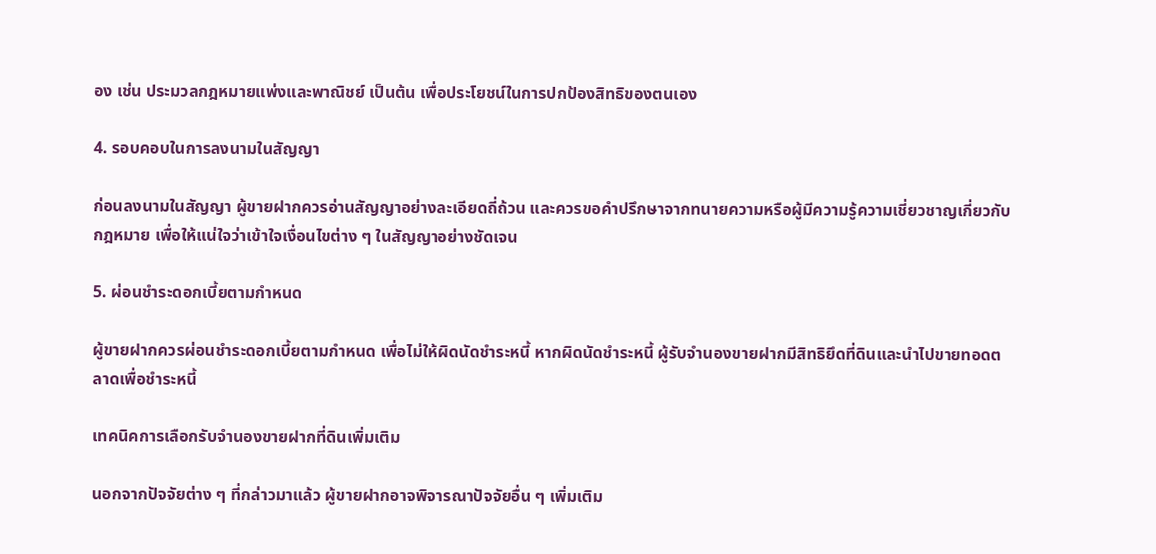อง เช่น ประมวลกฎหมายแพ่งและพาณิชย์ เป็นต้น เพื่อประโยชน์ในการปกป้องสิทธิของตนเอง

4. รอบคอบในการลงนามในสัญญา

ก่อนลงนามในสัญญา ผู้ขายฝากควรอ่านสัญญาอย่างละเอียดถี่ถ้วน และควรขอคำปรึกษาจากทนายความหรือผู้มีความรู้ความเชี่ยวชาญเกี่ยวกับกฎหมาย เพื่อให้แน่ใจว่าเข้าใจเงื่อนไขต่าง ๆ ในสัญญาอย่างชัดเจน

5. ผ่อนชำระดอกเบี้ยตามกำหนด

ผู้ขายฝากควรผ่อนชำระดอกเบี้ยตามกำหนด เพื่อไม่ให้ผิดนัดชำระหนี้ หากผิดนัดชำระหนี้ ผู้รับจำนองขายฝากมีสิทธิยึดที่ดินและนำไปขายทอดตลาดเพื่อชำระหนี้

เทคนิคการเลือกรับจำนองขายฝากที่ดินเพิ่มเติม

นอกจากปัจจัยต่าง ๆ ที่กล่าวมาแล้ว ผู้ขายฝากอาจพิจารณาปัจจัยอื่น ๆ เพิ่มเติม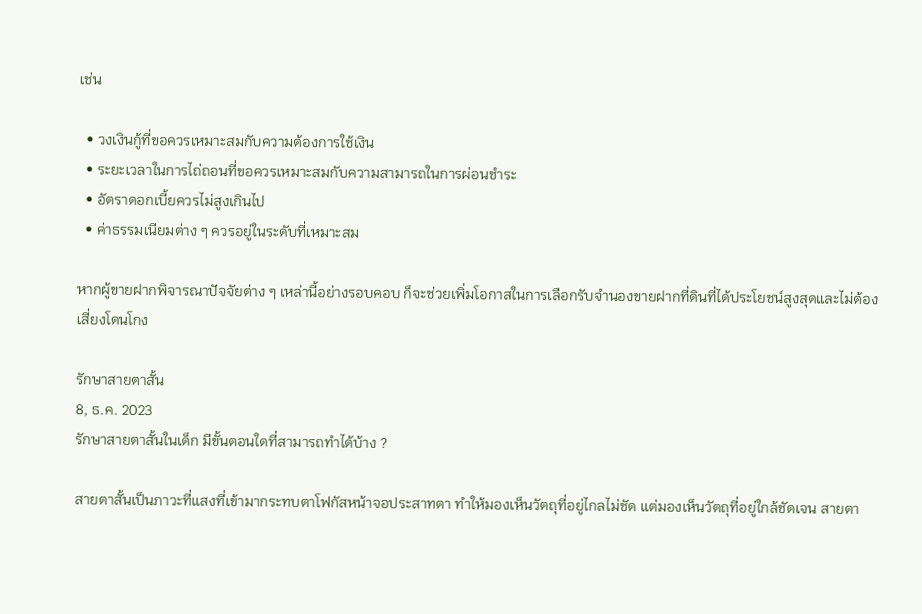เช่น

  • วงเงินกู้ที่ขอควรเหมาะสมกับความต้องการใช้เงิน
  • ระยะเวลาในการไถ่ถอนที่ขอควรเหมาะสมกับความสามารถในการผ่อนชำระ
  • อัตราดอกเบี้ยควรไม่สูงเกินไป
  • ค่าธรรมเนียมต่าง ๆ ควรอยู่ในระดับที่เหมาะสม

หากผู้ขายฝากพิจารณาปัจจัยต่าง ๆ เหล่านี้อย่างรอบคอบ ก็จะช่วยเพิ่มโอกาสในการเลือกรับจำนองขายฝากที่ดินที่ได้ประโยชน์สูงสุดและไม่ต้องเสี่ยงโดนโกง

รักษาสายตาสั้น
8, ธ.ค. 2023
รักษาสายตาสั้นในเด็ก มีขั้นตอนใดที่สามารถทำได้บ้าง ?

สายตาสั้นเป็นภาวะที่แสงที่เข้ามากระทบตาโฟกัสหน้าจอประสาทตา ทำให้มองเห็นวัตถุที่อยู่ไกลไม่ชัด แต่มองเห็นวัตถุที่อยู่ใกล้ชัดเจน สายตา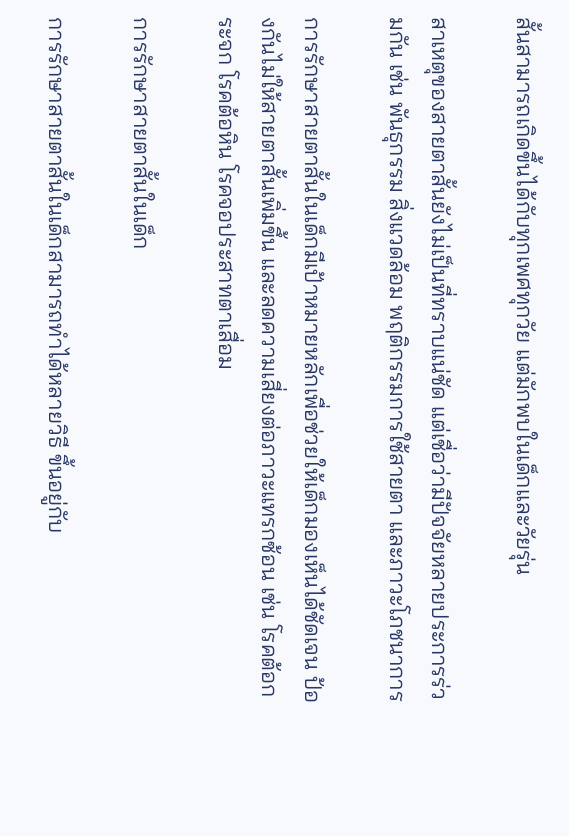สั้นสามารถเกิดขึ้นได้กับทุกเพศทุกวัย แต่มักพบในเด็กและวัยรุ่น

สาเหตุของสายตาสั้นยังไม่เป็นที่ทราบแน่ชัด แต่เชื่อว่ามีปัจจัยหลายประการร่วมกัน เช่น พันธุกรรม สิ่งแวดล้อม พฤติกรรมการใช้สายตา และภาวะโภชนาการ

การรักษาสายตาสั้นในเด็กมีเป้าหมายหลักเพื่อช่วยให้เด็กมองเห็นได้ชัดเจน ป้องกันไม่ให้สายตาสั้นเพิ่มขึ้น และลดความเสี่ยงต่อภาวะแทรกซ้อน เช่น โรคต้อกระจก โรคต้อหิน โรคจอประสาทตาเสื่อม

การรักษาสายตาสั้นในเด็ก

การรักษาสายตาสั้นในเด็กสามารถทำได้หลายวิธี ขึ้นอยู่กับ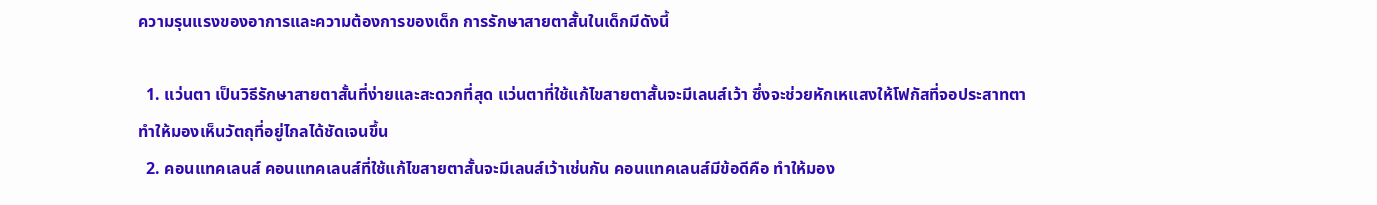ความรุนแรงของอาการและความต้องการของเด็ก การรักษาสายตาสั้นในเด็กมีดังนี้

  1. แว่นตา เป็นวิธีรักษาสายตาสั้นที่ง่ายและสะดวกที่สุด แว่นตาที่ใช้แก้ไขสายตาสั้นจะมีเลนส์เว้า ซึ่งจะช่วยหักเหแสงให้โฟกัสที่จอประสาทตา ทำให้มองเห็นวัตถุที่อยู่ไกลได้ชัดเจนขึ้น
  2. คอนแทคเลนส์ คอนแทคเลนส์ที่ใช้แก้ไขสายตาสั้นจะมีเลนส์เว้าเช่นกัน คอนแทคเลนส์มีข้อดีคือ ทำให้มอง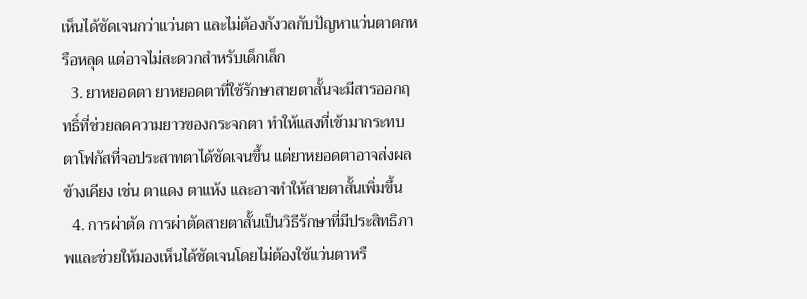เห็นได้ชัดเจนกว่าแว่นตา และไม่ต้องกังวลกับปัญหาแว่นตาตกหรือหลุด แต่อาจไม่สะดวกสำหรับเด็กเล็ก
  3. ยาหยอดตา ยาหยอดตาที่ใช้รักษาสายตาสั้นจะมีสารออกฤทธิ์ที่ช่วยลดความยาวของกระจกตา ทำให้แสงที่เข้ามากระทบตาโฟกัสที่จอประสาทตาได้ชัดเจนขึ้น แต่ยาหยอดตาอาจส่งผลข้างเคียง เช่น ตาแดง ตาแห้ง และอาจทำให้สายตาสั้นเพิ่มขึ้น
  4. การผ่าตัด การผ่าตัดสายตาสั้นเป็นวิธีรักษาที่มีประสิทธิภาพและช่วยให้มองเห็นได้ชัดเจนโดยไม่ต้องใช้แว่นตาหรื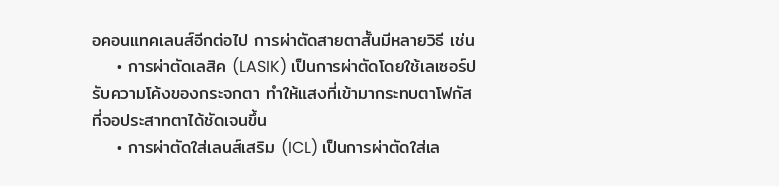อคอนแทคเลนส์อีกต่อไป การผ่าตัดสายตาสั้นมีหลายวิธี เช่น
    • การผ่าตัดเลสิค (LASIK) เป็นการผ่าตัดโดยใช้เลเซอร์ปรับความโค้งของกระจกตา ทำให้แสงที่เข้ามากระทบตาโฟกัสที่จอประสาทตาได้ชัดเจนขึ้น
    • การผ่าตัดใส่เลนส์เสริม (ICL) เป็นการผ่าตัดใส่เล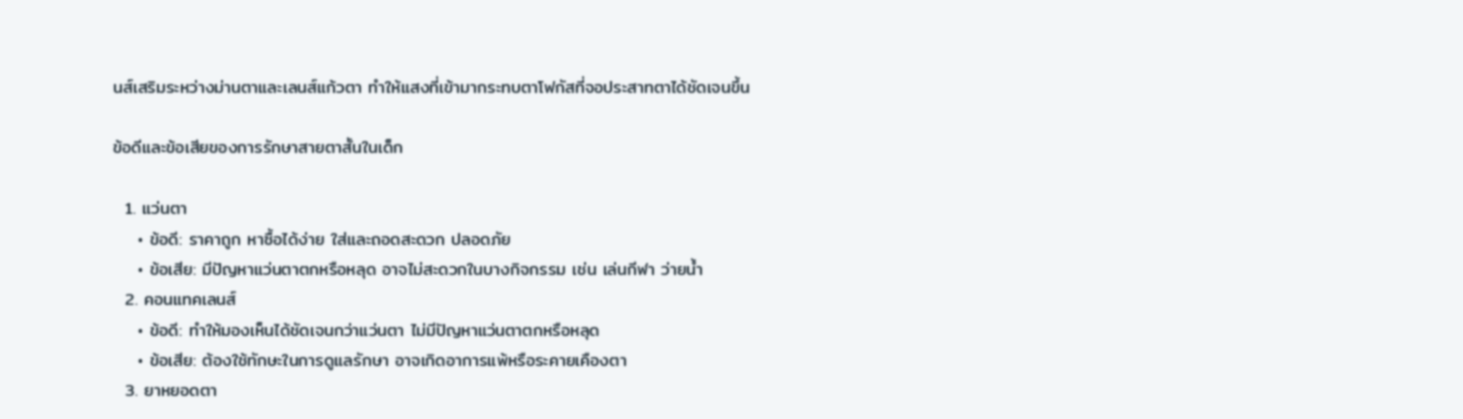นส์เสริมระหว่างม่านตาและเลนส์แก้วตา ทำให้แสงที่เข้ามากระทบตาโฟกัสที่จอประสาทตาได้ชัดเจนขึ้น

ข้อดีและข้อเสียของการรักษาสายตาสั้นในเด็ก

  1. แว่นตา
    • ข้อดี: ราคาถูก หาซื้อได้ง่าย ใส่และถอดสะดวก ปลอดภัย
    • ข้อเสีย: มีปัญหาแว่นตาตกหรือหลุด อาจไม่สะดวกในบางกิจกรรม เช่น เล่นกีฬา ว่ายน้ำ
  2. คอนแทคเลนส์
    • ข้อดี: ทำให้มองเห็นได้ชัดเจนกว่าแว่นตา ไม่มีปัญหาแว่นตาตกหรือหลุด
    • ข้อเสีย: ต้องใช้ทักษะในการดูแลรักษา อาจเกิดอาการแพ้หรือระคายเคืองตา
  3. ยาหยอดตา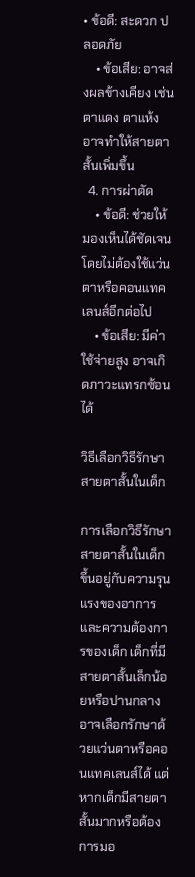• ข้อดี: สะดวก ปลอดภัย
    • ข้อเสีย: อาจส่งผลข้างเคียง เช่น ตาแดง ตาแห้ง อาจทำให้สายตาสั้นเพิ่มขึ้น
  4. การผ่าตัด
    • ข้อดี: ช่วยให้มองเห็นได้ชัดเจนโดยไม่ต้องใช้แว่นตาหรือคอนแทคเลนส์อีกต่อไป
    • ข้อเสีย: มีค่าใช้จ่ายสูง อาจเกิดภาวะแทรกซ้อนได้

วิธีเลือกวิธีรักษาสายตาสั้นในเด็ก

การเลือกวิธีรักษาสายตาสั้นในเด็กขึ้นอยู่กับความรุนแรงของอาการและความต้องการของเด็ก เด็กที่มีสายตาสั้นเล็กน้อยหรือปานกลาง อาจเลือกรักษาด้วยแว่นตาหรือคอนแทคเลนส์ได้ แต่หากเด็กมีสายตาสั้นมากหรือต้องการมอ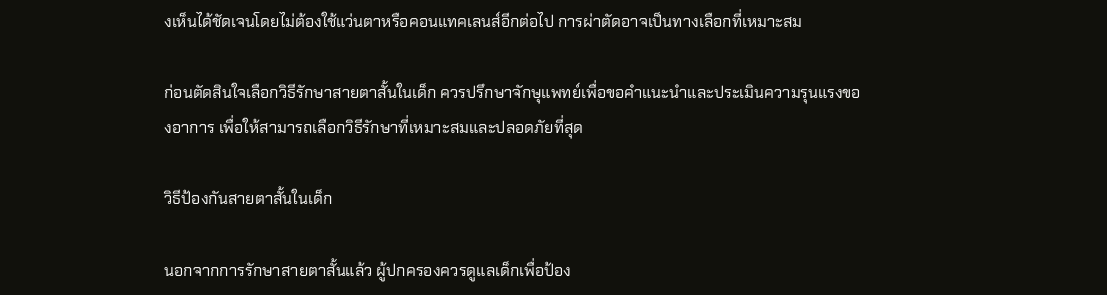งเห็นได้ชัดเจนโดยไม่ต้องใช้แว่นตาหรือคอนแทคเลนส์อีกต่อไป การผ่าตัดอาจเป็นทางเลือกที่เหมาะสม

ก่อนตัดสินใจเลือกวิธีรักษาสายตาสั้นในเด็ก ควรปรึกษาจักษุแพทย์เพื่อขอคำแนะนำและประเมินความรุนแรงของอาการ เพื่อให้สามารถเลือกวิธีรักษาที่เหมาะสมและปลอดภัยที่สุด

วิธีป้องกันสายตาสั้นในเด็ก

นอกจากการรักษาสายตาสั้นแล้ว ผู้ปกครองควรดูแลเด็กเพื่อป้อง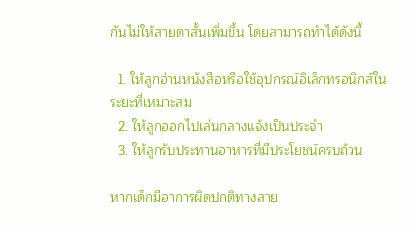กันไม่ให้สายตาสั้นเพิ่มขึ้น โดยสามารถทำได้ดังนี้

  1. ให้ลูกอ่านหนังสือหรือใช้อุปกรณ์อิเล็กทรอนิกส์ในระยะที่เหมาะสม
  2. ให้ลูกออกไปเล่นกลางแจ้งเป็นประจำ
  3. ให้ลูกรับประทานอาหารที่มีประโยชน์ครบถ้วน

หากเด็กมีอาการผิดปกติทางสาย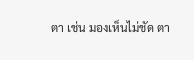ตา เช่น มองเห็นไม่ชัด ตา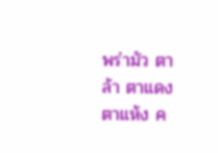พร่ามัว ตาล้า ตาแดง ตาแห้ง ค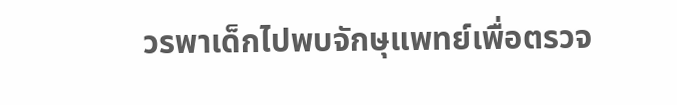วรพาเด็กไปพบจักษุแพทย์เพื่อตรวจ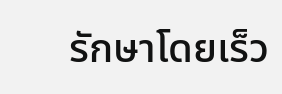รักษาโดยเร็ว